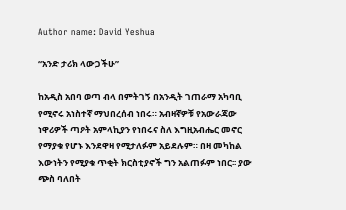Author name: David Yeshua

“አንድ ታሪክ ላውጋችሁ”

ከአዲስ አበባ ወጣ ብላ በምትገኝ በአንዲት ገጠራማ አካባቢ የሚኖሩ አነስተኛ ማህበረሰብ ነበሩ። አብዛኛዎቹ የአውራጃው ነዋሪዎች ጣዖት አምላኪያን የነበሩና ስለ እግዚአብሔር መኖር የማያቁ የሆኑ እንደዋዛ የሚታለፉም አይደሉም። በዛ መካከል እውነትን የሚያቁ ጥቂት ክርስቲያኖች ግን አልጠፉም ነበር፡፡ ያው ጭስ ባለበት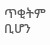ጥቂትም ቢሆን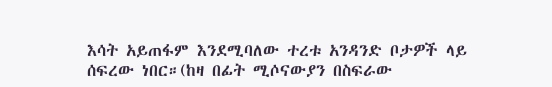እሳት አይጠፋም እንደሚባለው ተረቱ አንዳንድ ቦታዎች ላይ ሰፍረው ነበር።(ከዛ በፊት ሚሶናውያን በስፍራው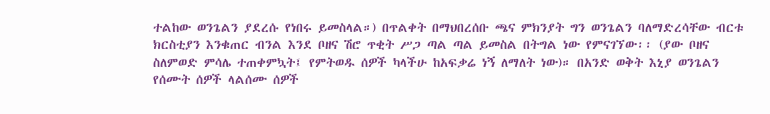ተልከው ወንጌልን ያደረሱ የነበሩ ይመስላል።) በጥልቀት በማህበረሰቡ ጫና ምክንያት ግን ወንጌልን ባለማድረሳቸው ብርቱ ክርስቲያን እንቁጠር ብንል እንደ ቦዘና ሽሮ ጥቂት ሥጋ ጣል ጣል ይመስል በትግል ነው የምናገኘው፡፡ (ያው ቦዘና ስለምወድ ምሳሌ ተጠቀምኳት፤ የምትወዱ ሰዎች ካላችሁ ከአፍቃሬ ነኝ ለማለት ነው)። በአንድ ወቅት እኒያ ወንጌልን የሰሙት ሰዎች ላልሰሙ ሰዎች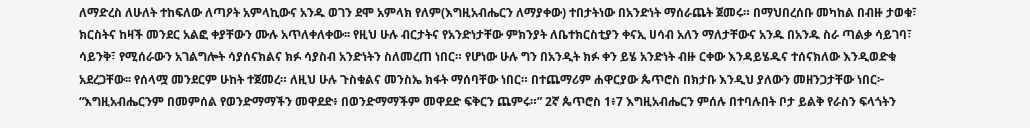ለማድረስ ለሁለት ተከፍለው ለጣዖት አምላኪውና አንዱ ወገን ደሞ አምላክ የለም(እግዚአብሔርን ለማያቀው) ተበታትነው በአንድነት ማሰራጨት ጀመሩ። በማህበረሰቡ መካከል በብዙ ታወቁ፣ ክርስትና ከዛች መንደር አልፎ ቀያቸውን ሙሉ አጥለቀለቀው፡፡ የዚህ ሁሉ ብርታትና የአንድነታቸው ምክንያት ለቤተክርስቲያን ቀናኢ ሀሳብ አለን ማለታቸውና አንዱ በአንዱ ስራ ጣልቃ ሳይገባ፣ ሳይንቅ፣ የሚሰራውን አገልግሎት ሳያሰናክልና ክፉ ሳያስብ አንድነትን ስለመረጠ ነበር። የሆነው ሁሉ ግን በአንዲት ክፉ ቀን ይሄ አንድነት ብዙ ርቀው እንዳይሄዱና ተሰናክለው እንዲወድቁ አደረጋቸው፡፡ የሰላሟ መንደርም ሁከት ተጀመረ። ለዚህ ሁሉ ጉስቁልና መንስኤ ክፋት ማሰባቸው ነበር። በተጨማሪም ሐዋርያው ጴጥሮስ በክታቡ እንዲህ ያለውን መዘንጋታቸው ነበር፦ “እግዚአብሔርንም በመምሰል የወንድማማችን መዋደድ፥ በወንድማማችም መዋደድ ፍቅርን ጨምሩ።” 2ኛ ጴጥሮስ 1፥7 እግዚአብሔርን ምሰሉ በተባሉበት ቦታ ይልቅ የራስን ፍላጎትን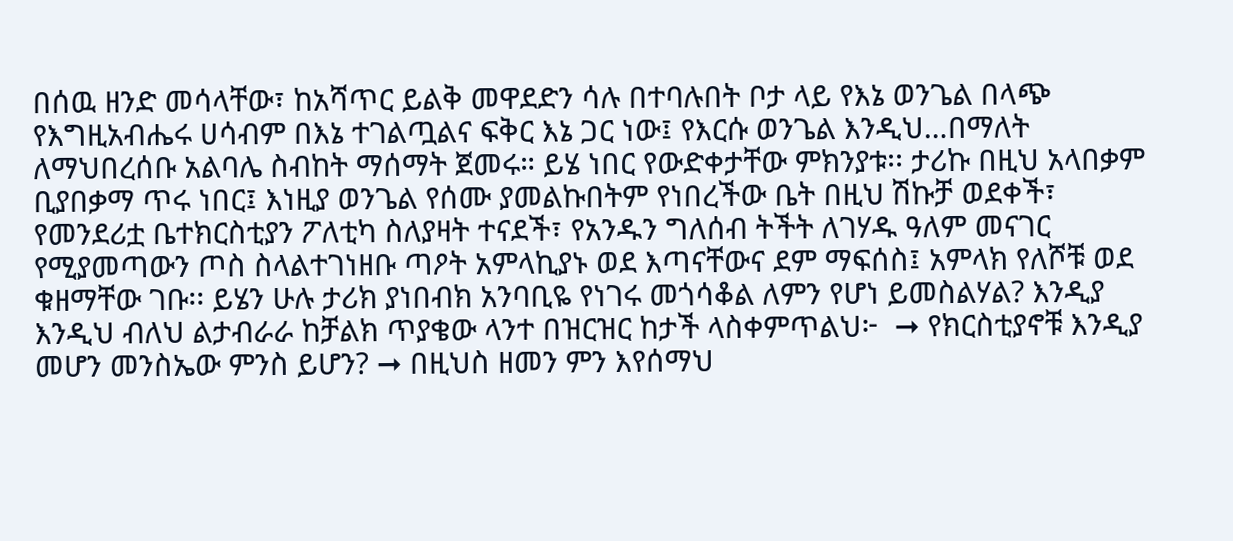በሰዉ ዘንድ መሳላቸው፣ ከአሻጥር ይልቅ መዋደድን ሳሉ በተባሉበት ቦታ ላይ የእኔ ወንጌል በላጭ የእግዚአብሔሩ ሀሳብም በእኔ ተገልጧልና ፍቅር እኔ ጋር ነው፤ የእርሱ ወንጌል እንዲህ…በማለት ለማህበረሰቡ አልባሌ ስብከት ማሰማት ጀመሩ። ይሄ ነበር የውድቀታቸው ምክንያቱ፡፡ ታሪኩ በዚህ አላበቃም ቢያበቃማ ጥሩ ነበር፤ እነዚያ ወንጌል የሰሙ ያመልኩበትም የነበረችው ቤት በዚህ ሽኩቻ ወደቀች፣ የመንደሪቷ ቤተክርስቲያን ፖለቲካ ስለያዛት ተናደች፣ የአንዱን ግለሰብ ትችት ለገሃዱ ዓለም መናገር የሚያመጣውን ጦስ ስላልተገነዘቡ ጣዖት አምላኪያኑ ወደ እጣናቸውና ደም ማፍሰስ፤ አምላክ የለሾቹ ወደ ቁዘማቸው ገቡ፡፡ ይሄን ሁሉ ታሪክ ያነበብክ አንባቢዬ የነገሩ መጎሳቆል ለምን የሆነ ይመስልሃል? እንዲያ እንዲህ ብለህ ልታብራራ ከቻልክ ጥያቄው ላንተ በዝርዝር ከታች ላስቀምጥልህ፦  ➞ የክርስቲያኖቹ እንዲያ መሆን መንስኤው ምንስ ይሆን? ➞ በዚህስ ዘመን ምን እየሰማህ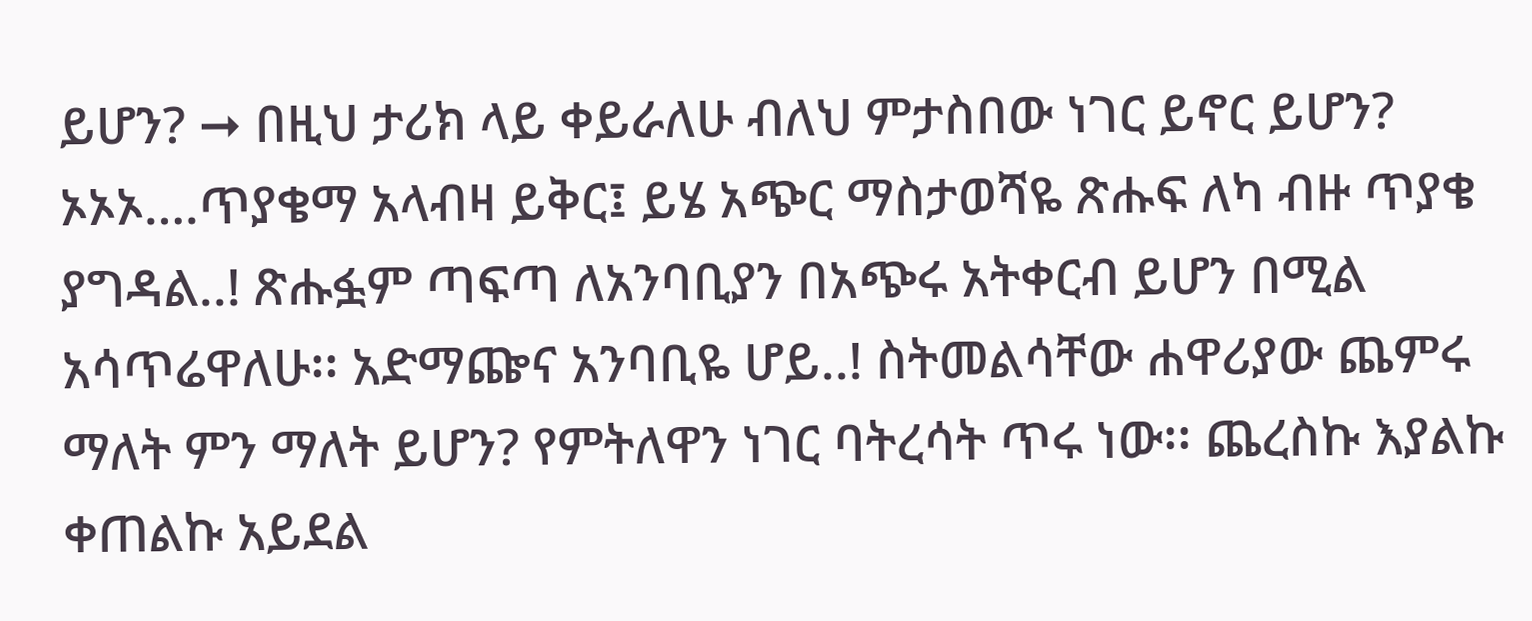ይሆን? ➞ በዚህ ታሪክ ላይ ቀይራለሁ ብለህ ምታስበው ነገር ይኖር ይሆን? ኦኦኦ….ጥያቄማ አላብዛ ይቅር፤ ይሄ አጭር ማስታወሻዬ ጽሑፍ ለካ ብዙ ጥያቄ ያግዳል..! ጽሑፏም ጣፍጣ ለአንባቢያን በአጭሩ አትቀርብ ይሆን በሚል አሳጥሬዋለሁ፡፡ አድማጬና አንባቢዬ ሆይ..! ስትመልሳቸው ሐዋሪያው ጨምሩ ማለት ምን ማለት ይሆን? የምትለዋን ነገር ባትረሳት ጥሩ ነው፡፡ ጨረስኩ እያልኩ ቀጠልኩ አይደል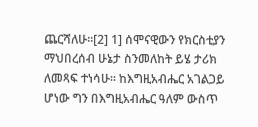ጨርሻለሁ።[2] 1] ሰሞናዊውን የክርስቲያን ማህበረሰብ ሁኔታ ስንመለከት ይሄ ታሪክ ለመጻፍ ተነሳሁ። ከእግዚአብሔር አገልጋይ ሆነው ግን በእግዚአብሔር ዓለም ውስጥ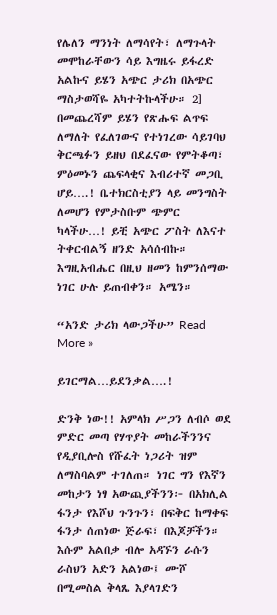የሌለን ማንነት ለማሳየት፣ ለማጉላት መሞከራቸውን ሳይ እግዜሩ ይፋረድ አልኩና ይሄን አጭር ታሪክ በአጭር ማስታወሻዬ አካተትኩላችሁ። 2] በመጨረሻም ይሄን የጽሑፍ ልጥፍ ለማለት የፈለገውና የተነገረው ሳይገባህ ቅርጫፉን ይዘህ በደፈናው የምትቆጣ፣ ምዕመኑን ጨፍላቂና እብሪተኛ መጋቢ ሆይ….! ቤተክርስቲያን ላይ መንግስት ለመሆን የምታስቡም ጭምር ካላችሁ…! ይቺ አጭር ፖስት ለእናተ ትቀርብልኝ ዘንድ አሳሰብኩ። እግዚአብሔር በዚህ ዘመን ከምንሰማው ነገር ሁሉ ይጠብቀን። አሜን።

“አንድ ታሪክ ላውጋችሁ” Read More »

ይገርማል…ይደንቃል….!

ድንቅ ነው!! አምላክ ሥጋን ለብሶ ወደ ምድር መጣ የሃጥያት መከራችንንና የዲያቢሎስ የሹፈት ነጋሪት ዝም ለማስባልም ተገለጠ። ነገር ግን የእኛን መከታን ነፃ አውጪያችንን፦ በአክሊል ፋንታ የእሾህ ጉንጉን፣ በፍቅር ከማቀፍ ፋንታ ሰጠነው ጅራፍ፣ በእጆቻችን። እሱም አልበቃ ብሎ አዳኙን ራሱን ራስህን አድን አልነው፤ ሙሾ በሚመስል ቅላጼ እያላገድን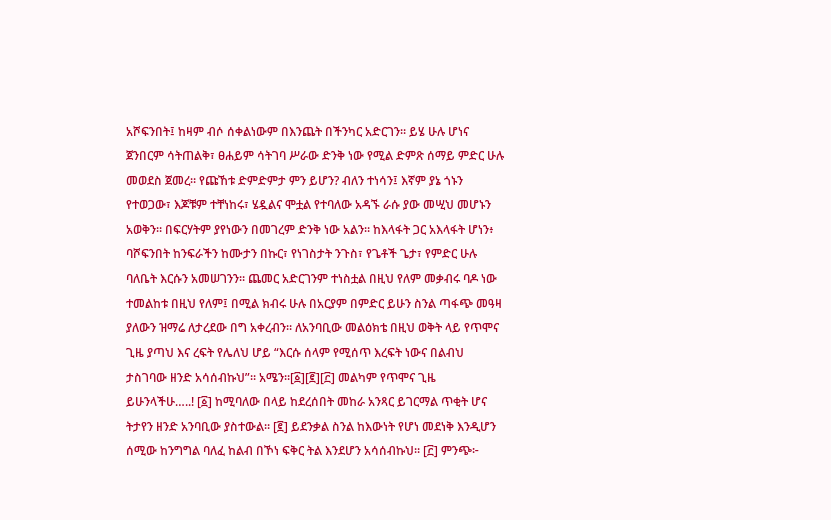አሾፍንበት፤ ከዛም ብሶ ሰቀልነውም በእንጨት በችንካር አድርገን። ይሄ ሁሉ ሆነና ጀንበርም ሳትጠልቅ፣ ፀሐይም ሳትገባ ሥራው ድንቅ ነው የሚል ድምጽ ሰማይ ምድር ሁሉ መወደስ ጀመረ። የጩኸቱ ድምድምታ ምን ይሆን? ብለን ተነሳን፤ እኛም ያኔ ጎኑን የተወጋው፣ እጆቹም ተቸነከሩ፣ ሄዷልና ሞቷል የተባለው አዳኙ ራሱ ያው መሢህ መሆኑን አወቅን። በፍርሃትም ያየነውን በመገረም ድንቅ ነው አልን። ከእላፋት ጋር አእላፋት ሆነን፥ ባሾፍንበት ከንፍራችን ከሙታን በኩር፣ የነገስታት ንጉስ፣ የጌቶች ጌታ፣ የምድር ሁሉ ባለቤት እርሱን አመሠገንን። ጨመር አድርገንም ተነስቷል በዚህ የለም መቃብሩ ባዶ ነው ተመልከቱ በዚህ የለም፤ በሚል ክብሩ ሁሉ በአርያም በምድር ይሁን ስንል ጣፋጭ መዓዛ ያለውን ዝማሬ ለታረደው በግ አቀረብን። ለአንባቢው መልዕክቴ በዚህ ወቅት ላይ የጥሞና ጊዜ ያጣህ እና ረፍት የሌለህ ሆይ “እርሱ ሰላም የሚሰጥ እረፍት ነውና በልብህ ታስገባው ዘንድ አሳሰብኩህ”። አሜን።[፩][፪][፫] መልካም የጥሞና ጊዜ ይሁንላችሁ…..! [፩] ከሚባለው በላይ ከደረሰበት መከራ አንጻር ይገርማል ጥቂት ሆና ትታየን ዘንድ አንባቢው ያስተውል። [፪] ይደንቃል ስንል ከእውነት የሆነ መደነቅ እንዲሆን ሰሚው ከንግግል ባለፈ ከልብ በኾነ ፍቅር ትል እንደሆን አሳሰብኩህ። [፫] ምንጭ፦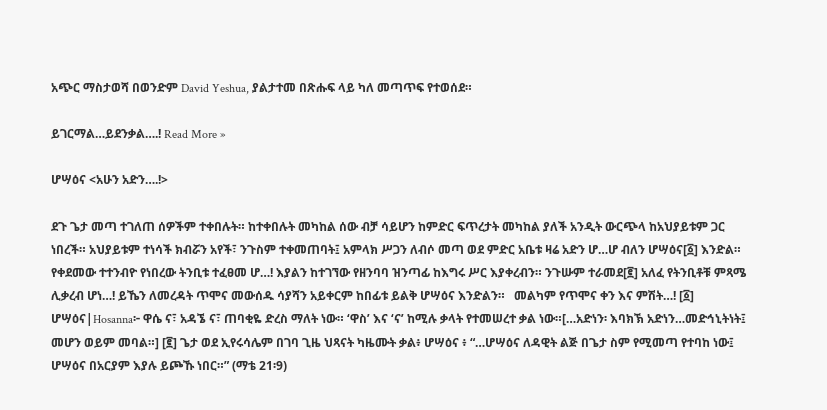አጭር ማስታወሻ በወንድም David Yeshua, ያልታተመ በጽሑፍ ላይ ካለ መጣጥፍ የተወሰደ።

ይገርማል…ይደንቃል….! Read More »

ሆሣዕና <አሁን አድን….!>

ደጉ ጌታ መጣ ተገለጠ ሰዎችም ተቀበሉት። ከተቀበሉት መካከል ሰው ብቻ ሳይሆን ከምድር ፍጥረታት መካከል ያለች አንዲት ውርጭላ ከአህያይቱም ጋር ነበረች። አህያይቱም ተነሳች ክብሯን አየች፣ ንጉስም ተቀመጠባት፤ አምላክ ሥጋን ለብሶ መጣ ወደ ምድር አቤቱ ዛሬ አድን ሆ…ሆ ብለን ሆሣዕና[፩] እንድል። የቀደመው ተተንብዮ የነበረው ትንቢቱ ተፈፀመ ሆ…! እያልን ከተገኘው የዘንባባ ዝንጣፊ ከእግሩ ሥር እያቀረብን። ንጉሡም ተራመደ[፪] አለፈ የትንቢቶቹ ምጻሜ ሊቃረብ ሆነ…! ይኼን ለመረዳት ጥሞና መውሰዱ ሳያሻን አይቀርም ከበፊቱ ይልቅ ሆሣዕና እንድልን።   መልካም የጥሞና ቀን እና ምሽት…! [፩] ሆሣዕና|Hosanna፦ ዋሴ ና፣ አዳኜ ና፣ ጠባቂዬ ድረስ ማለት ነው። ‘ዋስ’ እና ‘ና’ ከሚሉ ቃላት የተመሠረተ ቃል ነው።[…አድነን፡ እባክኽ አድነን…መድኅኒትነት፤ መሆን ወይም መባል።] [፪] ጌታ ወደ ኢየሩሳሌም በገባ ጊዜ ህጻናት ካዜሙት ቃል፥ ሆሣዕና ፥ “…ሆሣዕና ለዳዊት ልጅ በጌታ ስም የሚመጣ የተባከ ነው፤ ሆሣዕና በአርያም እያሉ ይጮኹ ነበር።” (ማቴ 21፡9)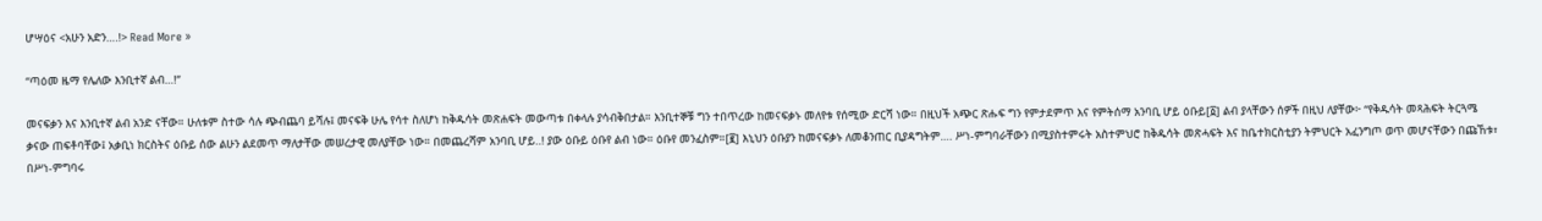ሆሣዕና <አሁን አድን….!> Read More »

“ጣዕመ ዜማ የሌለው እንቢተኛ ልብ…!”

መናፍቃን እና እንቢተኛ ልብ አንድ ናቸው። ሁለቱም ስተው ሳሉ ጭብጨባ ይሻሉ፤ መናፍቅ ሁሌ የሳተ ስለሆነ ከቅዱሳት መጽሐፍት መውጣቱ በቀላሉ ያሳብቅበታል። እንቢተኞቹ ግን ተበጥረው ከመናፍቃኑ መለየቱ የሰሚው ድርሻ ነው። በዚህች አጭር ጽሑፍ ግን የምታደምጥ እና የምትሰማ አንባቢ ሆይ ዕቡይ[፩] ልብ ያላቸውን ሰዎች በዚህ ለያቸው፦ “የቅዱሳት መጻሕፍት ትርጓሜ ቃናው ጠፍቶባቸው፤ አቃቢነ ክርስትና ዕቡይ ሰው ልሁን ልደመጥ ማለታቸው መሠረታዊ መለያቸው ነው። በመጨረሻም አንባቢ ሆይ..! ያው ዕቡይ ዕቡየ ልብ ነው። ዕቡየ መንፈስም።[፪] እኒህን ዕቡያን ከመናፍቃኑ ለመቆንጠር ቢያዳግትም…. ሥነ-ምግባራቸውን በሚያስተምሩት አስተምህሮ ከቅዱሳት መጽሓፍት እና ከቤተክርስቲያን ትምህርት አፈንግጦ ወጥ መሆናቸውን በጩኸቱ፣ በሥነ-ምግባሩ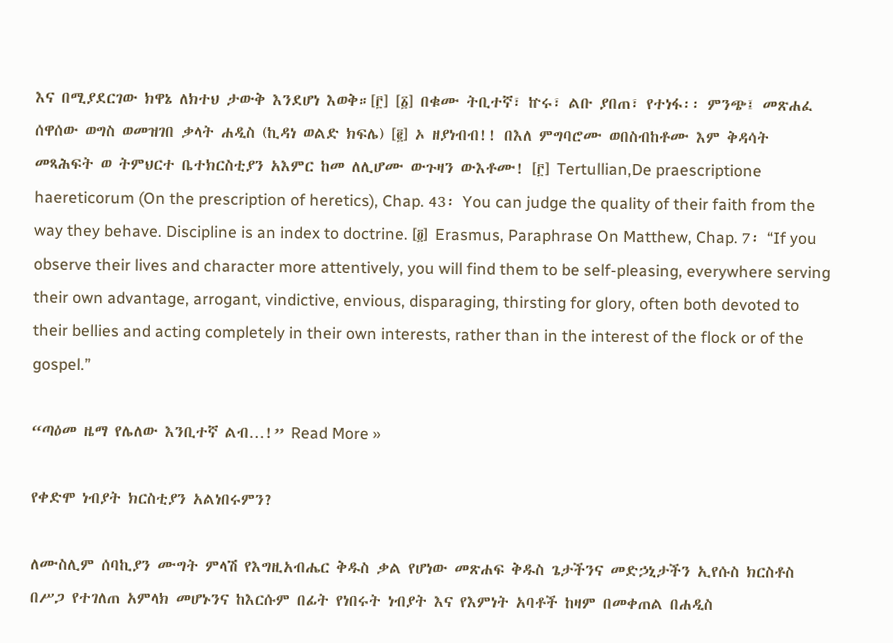እና በሚያደርገው ክዋኔ ለክተህ ታውቅ እንደሆነ እወቅ።[፫] [፩] በቁሙ ትቢተኛ፣ ኵሩ፣ ልቡ ያበጠ፣ የተነፋ፡፡ ምንጭ፤ መጽሐፈ ሰዋሰው ወግስ ወመዝገበ ቃላት ሐዲስ (ኪዳነ ወልድ ክፍሌ) [፪] ኦ ዘያነብብ!! በእለ ምግባሮሙ ወበስብከቶሙ እም ቅዳሳት መጻሕፍት ወ ትምህርተ ቤተክርስቲያን አእምር ከመ ለሊሆሙ ውጉዛን ውእቶሙ! [፫] Tertullian,De praescriptione haereticorum (On the prescription of heretics), Chap. 43፡ You can judge the quality of their faith from the way they behave. Discipline is an index to doctrine. [፬] Erasmus, Paraphrase On Matthew, Chap. 7፡ “If you observe their lives and character more attentively, you will find them to be self-pleasing, everywhere serving their own advantage, arrogant, vindictive, envious, disparaging, thirsting for glory, often both devoted to their bellies and acting completely in their own interests, rather than in the interest of the flock or of the gospel.”

“ጣዕመ ዜማ የሌለው እንቢተኛ ልብ…!” Read More »

የቀድሞ ነብያት ክርስቲያን አልነበሩምን?

ለሙስሊም ሰባኪያን ሙግት ምላሽ የእግዚአብሔር ቅዱስ ቃል የሆነው መጽሐፍ ቅዱስ ጌታችንና መድኃኒታችን ኢየሱስ ክርስቶስ በሥጋ የተገለጠ አምላክ መሆኑንና ከእርሱም በፊት የነበሩት ነብያት እና የእምነት አባቶች ከዛም በመቀጠል በሐዲስ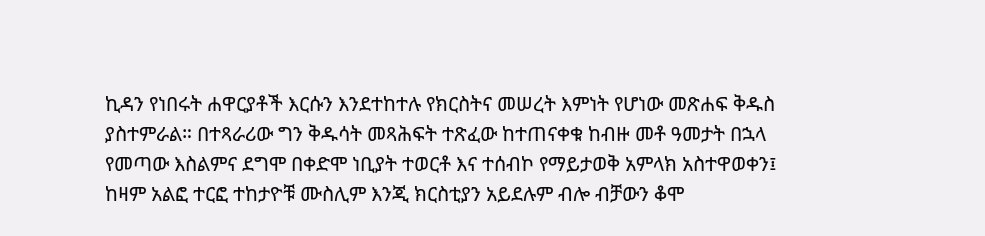ኪዳን የነበሩት ሐዋርያቶች እርሱን እንደተከተሉ የክርስትና መሠረት እምነት የሆነው መጽሐፍ ቅዱስ ያስተምራል። በተጻራሪው ግን ቅዱሳት መጻሕፍት ተጽፈው ከተጠናቀቁ ከብዙ መቶ ዓመታት በኋላ የመጣው እስልምና ደግሞ በቀድሞ ነቢያት ተወርቶ እና ተሰብኮ የማይታወቅ አምላክ አስተዋወቀን፤ ከዛም አልፎ ተርፎ ተከታዮቹ ሙስሊም እንጂ ክርስቲያን አይደሉም ብሎ ብቻውን ቆሞ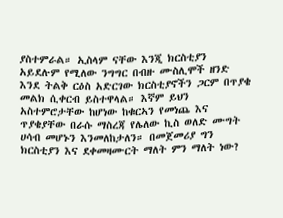ያስተምራል። ኢስላም ናቸው እንጂ ክርስቲያን አይደሉም የሚለው ንግግር በብዙ ሙስሊሞች ዘንድ እንደ ትልቅ ርዕስ አድርገው ክርስቲያኖችን ጋርም በጥያቄ መልክ ሲቀርብ ይስተዋላል። እኛም ይህን አስተምሮታቸው ከሆነው ከቁርኣን የመነጨ እና ጥያቄያቸው በራሱ ማስረጃ የሌለው ኪስ ወለድ ሙግት ሀሳብ መሆኑን እንመለከታለን። በመጀመሪያ ግን ክርስቲያን እና ደቀመዛሙርት ማለት ምን ማለት ነው?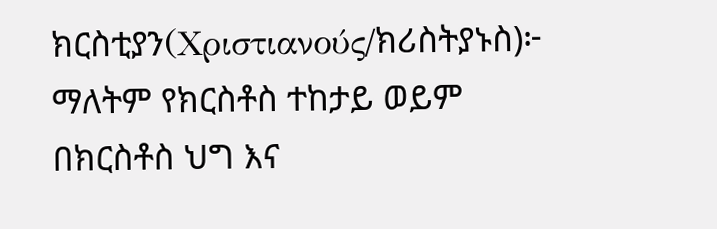ክርስቲያን(Χριστιανούς/ክሪስትያኑስ)፦ ማለትም የክርስቶስ ተከታይ ወይም በክርስቶስ ህግ እና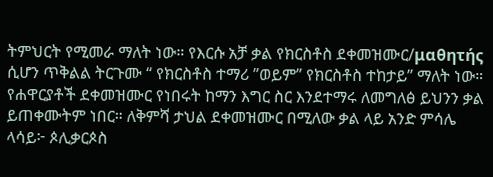ትምህርት የሚመራ ማለት ነው። የእርሱ አቻ ቃል የክርስቶስ ደቀመዝሙር/μαθητής  ሲሆን ጥቅልል ትርጉሙ “ የክርስቶስ ተማሪ ”ወይም” የክርስቶስ ተከታይ” ማለት ነው። የሐዋርያቶች ደቀመዝሙር የነበሩት ከማን እግር ስር እንደተማሩ ለመግለፅ ይህንን ቃል ይጠቀሙትም ነበር። ለቅምሻ ታህል ደቀመዝሙር በሚለው ቃል ላይ አንድ ምሳሌ ላሳይ፦ ጶሊቃርጶስ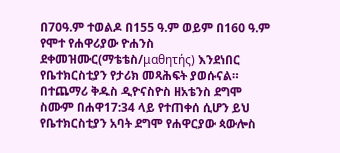በ70ዓ.ም ተወልዶ በ155 ዓ.ም ወይም በ160 ዓ.ም የሞተ የሐዋሪያው ዮሐንስ ደቀመዝሙር(ማቴቴስ/μαθητής) እንደነበር የቤተክርስቲያን የታሪክ መጻሕፍት ያወሱናል። በተጨማሪ ቅዱስ ዲዮናስዮስ ዘአቴንስ ደግሞ ስሙም በሐዋ17:34 ላይ የተጠቀሰ ሲሆን ይህ የቤተክርስቲያን አባት ደግሞ የሐዋርያው ጳውሎስ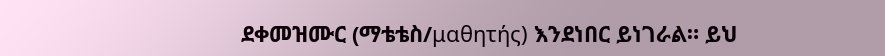ደቀመዝሙር (ማቴቴስ/μαθητής) እንደነበር ይነገራል። ይህ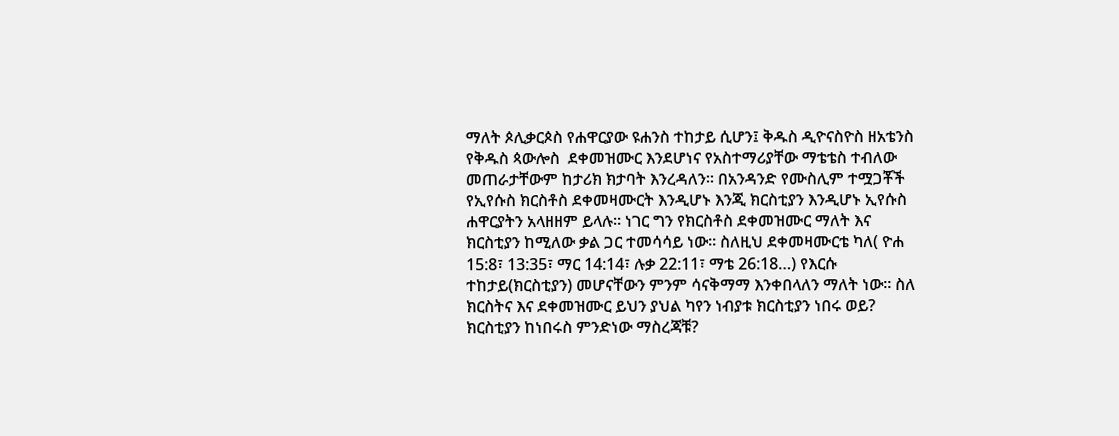ማለት ጶሊቃርጶስ የሐዋርያው ዩሐንስ ተከታይ ሲሆን፤ ቅዱስ ዲዮናስዮስ ዘአቴንስ የቅዱስ ጳውሎስ  ደቀመዝሙር እንደሆነና የአስተማሪያቸው ማቴቴስ ተብለው መጠራታቸውም ከታሪክ ክታባት እንረዳለን። በአንዳንድ የሙስሊም ተሟጋቾች የኢየሱስ ክርስቶስ ደቀመዛሙርት እንዲሆኑ እንጂ ክርስቲያን እንዲሆኑ ኢየሱስ ሐዋርያትን አላዘዘም ይላሉ። ነገር ግን የክርስቶስ ደቀመዝሙር ማለት እና ክርስቲያን ከሚለው ቃል ጋር ተመሳሳይ ነው። ስለዚህ ደቀመዛሙርቴ ካለ( ዮሐ 15:8፣ 13:35፣ ማር 14:14፣ ሉቃ 22:11፣ ማቴ 26:18…) የእርሱ ተከታይ(ክርስቲያን) መሆናቸውን ምንም ሳናቅማማ እንቀበላለን ማለት ነው። ስለ ክርስትና እና ደቀመዝሙር ይህን ያህል ካየን ነብያቱ ክርስቲያን ነበሩ ወይ? ክርስቲያን ከነበሩስ ምንድነው ማስረጃቹ?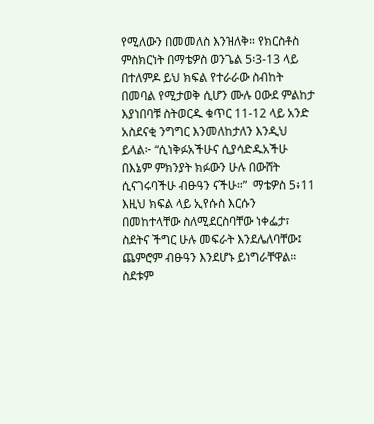የሚለውን በመመለስ እንዝለቅ። የክርስቶስ ምስክርነት በማቴዎስ ወንጌል 5፡3-13 ላይ በተለምዶ ይህ ክፍል የተራራው ስብከት በመባል የሚታወቅ ሲሆን ሙሉ ዐውደ ምልከታ እያነበባቹ ስትወርዱ ቁጥር 11-12 ላይ አንድ አስደናቂ ንግግር እንመለከታለን እንዲህ ይላል፦ “ሲነቅፉአችሁና ሲያሳድዱአችሁ በእኔም ምክንያት ክፉውን ሁሉ በውሸት ሲናገሩባችሁ ብፁዓን ናችሁ።”  ማቴዎስ 5፥11 እዚህ ክፍል ላይ ኢየሱስ እርሱን በመከተላቸው ስለሚደርስባቸው ነቀፌታ፣ ስደትና ችግር ሁሉ መፍራት እንደሌለባቸው፤ ጨምሮም ብፁዓን እንደሆኑ ይነግራቸዋል። ስደቱም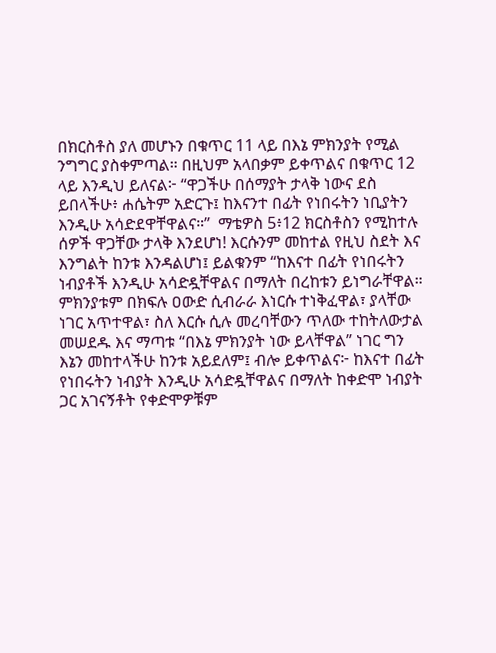በክርስቶስ ያለ መሆኑን በቁጥር 11 ላይ በእኔ ምክንያት የሚል ንግግር ያስቀምጣል። በዚህም አላበቃም ይቀጥልና በቁጥር 12 ላይ እንዲህ ይለናል፦ “ዋጋችሁ በሰማያት ታላቅ ነውና ደስ ይበላችሁ፥ ሐሴትም አድርጉ፤ ከእናንተ በፊት የነበሩትን ነቢያትን እንዲሁ አሳድደዋቸዋልና።”  ማቴዎስ 5፥12 ክርስቶስን የሚከተሉ ሰዎች ዋጋቸው ታላቅ እንደሆነ! እርሱንም መከተል የዚህ ስደት እና እንግልት ከንቱ እንዳልሆነ፤ ይልቁንም “ከእናተ በፊት የነበሩትን ነብያቶች እንዲሁ አሳድዷቸዋልና በማለት በረከቱን ይነግራቸዋል። ምክንያቱም በክፍሉ ዐውድ ሲብራራ እነርሱ ተነቅፈዋል፣ ያላቸው ነገር አጥተዋል፣ ስለ እርሱ ሲሉ መረባቸውን ጥለው ተከትለውታል መሠደዱ እና ማጣቱ “በእኔ ምክንያት ነው ይላቸዋል” ነገር ግን እኔን መከተላችሁ ከንቱ አይደለም፤ ብሎ ይቀጥልና፦ ከእናተ በፊት የነበሩትን ነብያት እንዲሁ አሳድዷቸዋልና በማለት ከቀድሞ ነብያት ጋር አገናኝቶት የቀድሞዎቹም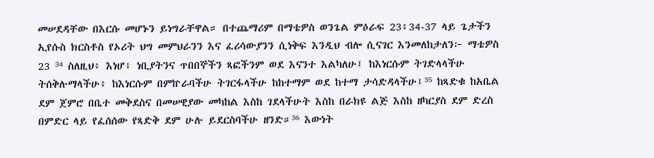መሠደዳቸው በእርሱ መሆኑን ይነግራቸዋል። በተጨማሪም በማቴዎስ ወንጌል ምዕራፍ 23፥34-37 ላይ ጌታችን ኢየሱስ ክርስቶስ የኦሪት ህግ መምህራንን እና ፈሪሳውያንን ሲነቅፍ እንዲህ ብሎ ሲናገር እንመለከታለን፦ ማቴዎስ 23 ³⁴ ስለዚህ፥ እነሆ፥ ነቢያትንና ጥበበኞችን ጻፎችንም ወደ እናንተ እልካለሁ፤ ከእነርሱም ትገድላላችሁ ትሰቅሉማላችሁ፥ ከእነርሱም በምኵራባችሁ ትገርፋላችሁ ከከተማም ወደ ከተማ ታሳድዳላችሁ፤³⁵ ከጻድቁ ከአቤል ደም ጀምሮ በቤተ መቅደስና በመሠዊያው መካከል እስከ ገደላችሁት እስከ በራክዩ ልጅ እስከ ዘካርያስ ደም ድረስ በምድር ላይ የፈሰሰው የጻድቅ ደም ሁሉ ይደርስባችሁ ዘንድ።³⁶ እውነት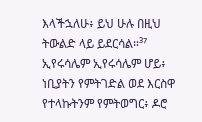እላችኋለሁ፥ ይህ ሁሉ በዚህ ትውልድ ላይ ይደርሳል።³⁷ ኢየሩሳሌም ኢየሩሳሌም ሆይ፥ ነቢያትን የምትገድል ወደ እርስዋ የተላኩትንም የምትወግር፥ ዶሮ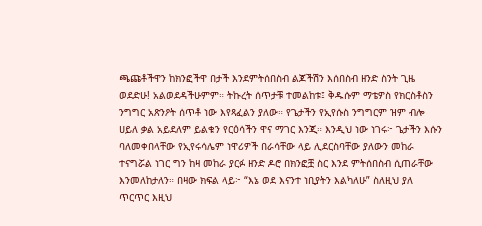ጫጩቶችዋን ከክንፎችዋ በታች እንደምትሰበስብ ልጆችሽን እሰበስብ ዘንድ ስንት ጊዜ ወደድሁ! አልወደዳችሁምም። ትኩረት ሰጥታቹ ተመልከቱ፤ ቅዱሱም ማቴዎስ የክርስቶስን ንግግር አጽንዖት ሰጥቶ ነው እየጻፈልን ያለው። የጌታችን የኢየሱስ ንግግርም ዝም ብሎ ሀይለ ቃል አይደለም ይልቁን የርዕሳችን ዋና ማገር እንጂ። እንዲህ ነው ነገሩ፦ ጌታችን እሱን ባለመቀበላቸው የኢየሩሳሌም ነዋሪዎች በራሳቸው ላይ ሊደርስባቸው ያለውን መከራ ተናግሯል ነገር ግን ከዛ መከራ ያርፉ ዘንድ ዶሮ በክንፎቿ ስር እንደ ምትሰበስብ ሲጠራቸው እንመለከታለን። በዛው ክፍል ላይ፦ “እኔ ወደ እናንተ ነቢያትን እልካለሁ” ስለዚህ ያለ ጥርጥር እዚህ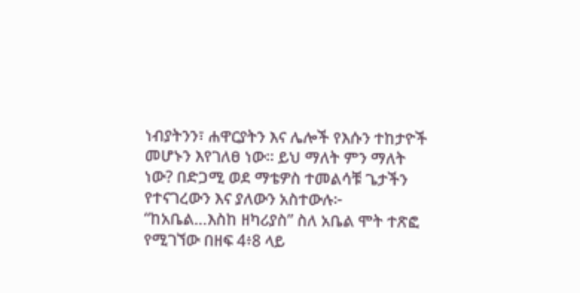ነብያትንን፣ ሐዋርያትን እና ሌሎች የእሱን ተከታዮች መሆኑን እየገለፀ ነው። ይህ ማለት ምን ማለት ነው? በድጋሚ ወደ ማቴዎስ ተመልሳቹ ጌታችን የተናገረውን እና ያለውን አስተውሉ፦ “ከአቤል…እስከ ዘካሪያስ” ስለ አቤል ሞት ተጽፎ የሚገኘው በዘፍ 4፥8 ላይ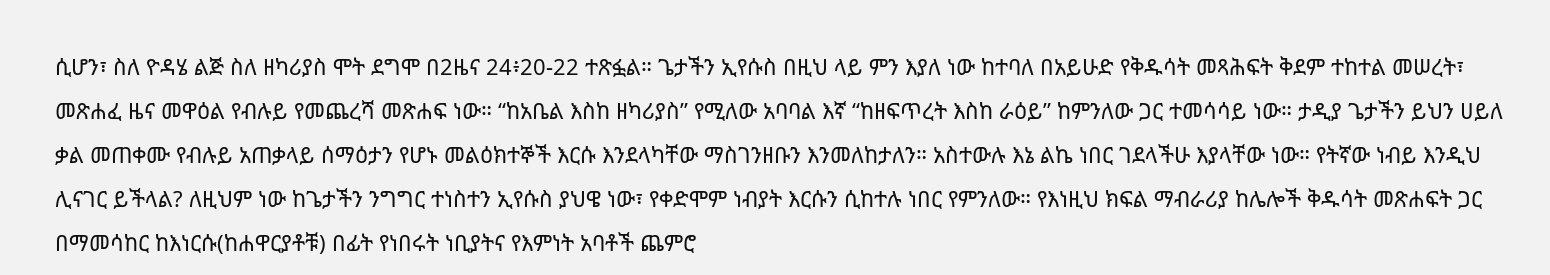ሲሆን፣ ስለ ዮዳሄ ልጅ ስለ ዘካሪያስ ሞት ደግሞ በ2ዜና 24፥20-22 ተጽፏል። ጌታችን ኢየሱስ በዚህ ላይ ምን እያለ ነው ከተባለ በአይሁድ የቅዱሳት መጻሕፍት ቅደም ተከተል መሠረት፣ መጽሐፈ ዜና መዋዕል የብሉይ የመጨረሻ መጽሐፍ ነው። “ከአቤል እስከ ዘካሪያስ” የሚለው አባባል እኛ “ከዘፍጥረት እስከ ራዕይ” ከምንለው ጋር ተመሳሳይ ነው። ታዲያ ጌታችን ይህን ሀይለ ቃል መጠቀሙ የብሉይ አጠቃላይ ሰማዕታን የሆኑ መልዕክተኞች እርሱ እንደላካቸው ማስገንዘቡን እንመለከታለን። አስተውሉ እኔ ልኬ ነበር ገደላችሁ እያላቸው ነው። የትኛው ነብይ እንዲህ ሊናገር ይችላል? ለዚህም ነው ከጌታችን ንግግር ተነስተን ኢየሱስ ያህዌ ነው፣ የቀድሞም ነብያት እርሱን ሲከተሉ ነበር የምንለው። የእነዚህ ክፍል ማብራሪያ ከሌሎች ቅዱሳት መጽሐፍት ጋር በማመሳከር ከእነርሱ(ከሐዋርያቶቹ) በፊት የነበሩት ነቢያትና የእምነት አባቶች ጨምሮ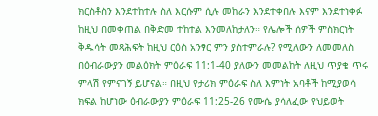ክርስቶስን እንደተከተሉ ስለ እርሱም ሲሉ መከራን እንደተቀበሉ እናም እንደተነቀፉ ከዚህ በመቀጠል በቅድመ ተከተል እንመለከታለን። የሌሎች ሰዎች ምስክርነት ቅዱሳት መጻሕፍት ከዚህ ርዕስ አንፃር ምን ያስተምራሉ? የሚለውን ለመመለስ በዕብራውያን መልዕክት ምዕራፍ 11:1-40 ያለውን መመልከት ለዚህ ጥያቄ ጥሩ ምላሽ የምናገኝ ይሆናል። በዚህ የታሪክ ምዕራፍ ስለ እምነት አባቶች ከሚያወሳ ክፍል ከሆነው ዕብራውያን ምዕራፍ 11:25-26 የሙሴ ያሳለፈው የህይወት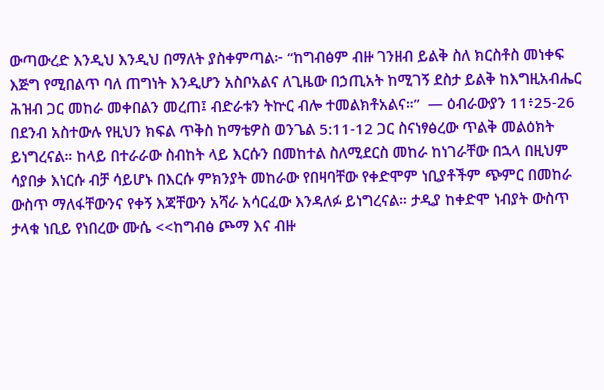ውጣውረድ እንዲህ እንዲህ በማለት ያስቀምጣል፦ “ከግብፅም ብዙ ገንዘብ ይልቅ ስለ ክርስቶስ መነቀፍ እጅግ የሚበልጥ ባለ ጠግነት እንዲሆን አስቦአልና ለጊዜው በኃጢአት ከሚገኝ ደስታ ይልቅ ከእግዚአብሔር ሕዝብ ጋር መከራ መቀበልን መረጠ፤ ብድራቱን ትኵር ብሎ ተመልክቶአልና።”  — ዕብራውያን 11፥25-26 በደንብ አስተውሉ የዚህን ክፍል ጥቅስ ከማቴዎስ ወንጌል 5:11-12 ጋር ስናነፃፅረው ጥልቅ መልዕክት ይነግረናል። ከላይ በተራራው ስብከት ላይ እርሱን በመከተል ስለሚደርስ መከራ ከነገራቸው በኋላ በዚህም ሳያበቃ እነርሱ ብቻ ሳይሆኑ በእርሱ ምክንያት መከራው የበዛባቸው የቀድሞም ነቢያቶችም ጭምር በመከራ ውስጥ ማለፋቸውንና የቀኝ እጃቸውን አሻራ አሳርፈው እንዳለፉ ይነግረናል። ታዲያ ከቀድሞ ነብያት ውስጥ ታላቁ ነቢይ የነበረው ሙሴ <<ከግብፅ ጮማ እና ብዙ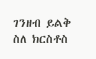ገንዘብ ይልቅ ስለ ክርስቶስ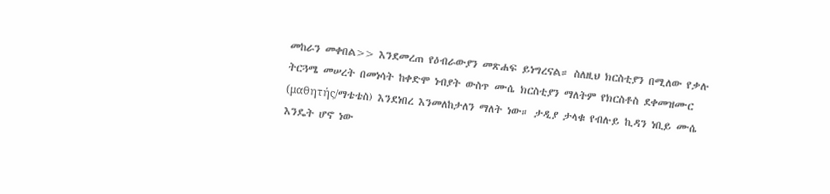መከራን መቀበል>> እንደመረጠ የዕብራውያን መጽሐፍ ይነግረናል። ስለዚህ ክርስቲያን በሚለው የቃሉ ትርጓሜ መሠረት በመነሳት ከቀድሞ ነብያት ውስጥ ሙሴ ክርስቲያን ማለትም የክርስቶስ ደቀመዝሙር (μαθητής/ማቴቴስ) እንደነበረ እንመለከታለን ማለት ነው። ታዲያ ታላቁ የብሉይ ኪዳን ነቢይ ሙሴ እንዴት ሆኖ ነው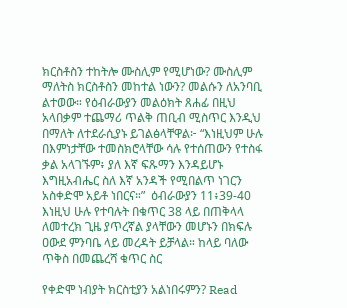ክርስቶስን ተከትሎ ሙስሊም የሚሆነው? ሙስሊም ማለትስ ክርስቶስን መከተል ነውን? መልሱን ለአንባቢ ልተወው። የዕብራውያን መልዕክት ጸሐፊ በዚህ አላበቃም ተጨማሪ ጥልቅ ጠቢብ ሚስጥር እንዲህ በማለት ለተደራሲያኑ ይገልፅላቸዋል፦ “እነዚህም ሁሉ በእምነታቸው ተመስክሮላቸው ሳሉ የተሰጠውን የተስፋ ቃል አላገኙም፥ ያለ እኛ ፍጹማን እንዳይሆኑ እግዚአብሔር ስለ እኛ አንዳች የሚበልጥ ነገርን አስቀድሞ አይቶ ነበርና።”  ዕብራውያን 11፥39-40 እነዚህ ሁሉ የተባሉት በቁጥር 38 ላይ በጠቅላላ ለመተረክ ጊዜ ያጥረኛል ያላቸውን መሆኑን በክፍሉ ዐውደ ምንባቤ ላይ መረዳት ይቻላል። ከላይ ባለው ጥቅስ በመጨረሻ ቁጥር ስር

የቀድሞ ነብያት ክርስቲያን አልነበሩምን? Read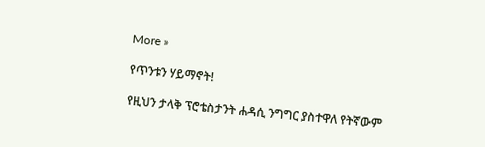More »

የጥንቱን ሃይማኖት!

የዚህን ታላቅ ፕሮቴስታንት ሐዳሲ ንግግር ያስተዋለ የትኛውም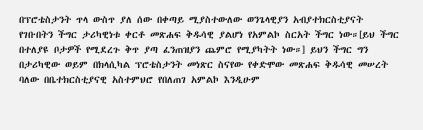በፕሮቴስታንት ጥላ ውስጥ ያለ ሰው በቀጣይ ሚያስተውለው ወንጌላዊያን አብያተክርስቲያናት የገቡበትን ችግር ታሪካዊነቱ ቀርቶ መጽሐፍ ቅዱሳዊ ያልሆነ የአምልኮ ስርአት ችግር ነው።[ይህ ችግር በተለያዩ ቦታዎች የሚደረጉ ቅጥ ያጣ ፈንጠዝያን ጨምሮ የሚያካትት ነው።] ይህን ችግር ግን በታሪካዊው ወይም በክላሲካል ፕሮቴስታንት መነጽር ስናየው የቀድሞው መጽሐፍ ቅዱሳዊ መሠረት ባለው በቤተክርስቲያናዊ አስተምህሮ የበለጠገ አምልኮ እንዲሁም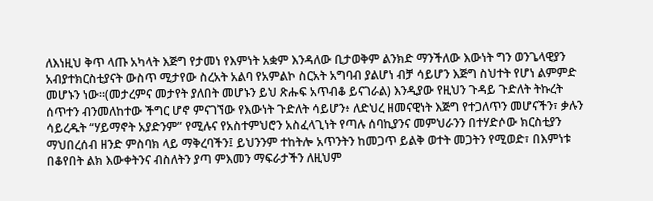ለእነዚህ ቅጥ ላጡ አካላት እጅግ የታመነ የእምነት አቋም እንዳለው ቢታወቅም ልንክድ ማንችለው እውነት ግን ወንጌላዊያን አብያተክርስቲያናት ውስጥ ሚታየው ስረአት አልባ የአምልኮ ስርአት አግባብ ያልሆነ ብቻ ሳይሆን እጅግ ስህተት የሆነ ልምምድ መሆኑን ነው።(መታረምና መታየት ያለበት መሆኑን ይህ ጽሑፍ አጥብቆ ይናገራል) እንዲያው የዚህን ጉዳይ ጉድለት ትኩረት ሰጥተን ብንመለከተው ችግር ሆኖ ምናገኘው የእውነት ጉድለት ሳይሆን፥ ለድህረ ዘመናዊነት እጅግ የተጋለጥን መሆናችን፣ ቃሉን ሳይረዱት “ሃይማኖት አያድንም” የሚሉና የአስተምህሮን አስፈላጊነት የጣሉ ሰባኪያንና መምህራንን በተሃድሶው ክርስቲያን ማህበረሰብ ዘንድ ምስባክ ላይ ማቅረባችን፤ ይህንንም ተከትሎ አጥንትን ከመጋጥ ይልቅ ወተት መጋትን የሚወድ፣ በእምነቱ በቆየበት ልክ እውቀትንና ብስለትን ያጣ ምእመን ማፍራታችን ለዚህም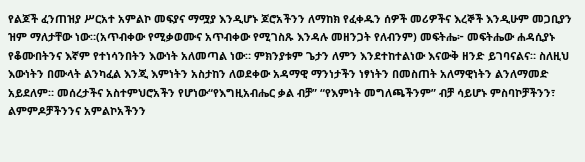የልጆች ፈንጠዝያ ሥርአተ አምልኮ መፍያና ማሟያ እንዲሆኑ ጆሮአችንን ለማከክ የፈቀዱን ሰዎች መሪዎችና እረኞች እንዲሁም መጋቢያን ዝም ማለታቸው ነው።(አጥብቀው የሚቃወሙና አጥብቀው የሚገስጹ እንዳሉ መዘንጋት የለብንም) መፍትሔ፦ መፍትሔው ሐዳሲያኑ የቆሙበትንና እኛም የተነሳንበትን እውነት አለመጣል ነው። ምክንያቱም ጌታን ለምን እንደተከተልነው እናውቅ ዘንድ ይገባናልና። ስለዚህ እውነትን በሙላት ልንካፈል እንጂ እምነትን አስታከን ለወደቀው አዳማዊ ማንነታችን ነፃነትን በመስጠት አለማዊነትን ልንለማመድ አይደለም። መሰረታችና አስተምህሮአችን የሆነው“የእግዚአብሔር ቃል ብቻ” “የእምነት መግለጫችንም” ብቻ ሳይሆኑ ምስባኮቻችንን፣ ልምምዶቻችንንና አምልኮአችንን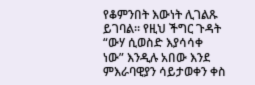የቆምንበት እውነት ሊገልጹ ይገባል። የዚህ ችግር ጉዳት “ውሃ ሲወስድ እያሳሳቀ ነው” እንዲሉ አበው እንደ ምእራባዊያን ሳይታወቀን ቀስ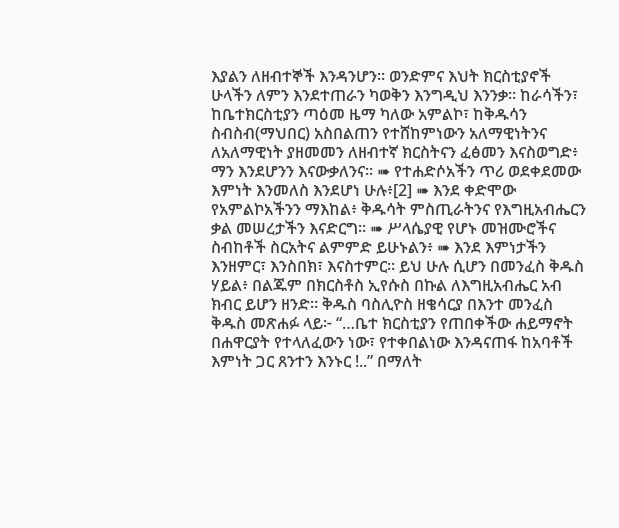እያልን ለዘብተኞች እንዳንሆን። ወንድምና እህት ክርስቲያኖች ሁላችን ለምን እንደተጠራን ካወቅን እንግዲህ እንንቃ። ከራሳችን፣ ከቤተክርስቲያን ጣዕመ ዜማ ካለው አምልኮ፣ ከቅዱሳን ስብስብ(ማህበር) አስበልጠን የተሸከምነውን አለማዊነትንና ለአለማዊነት ያዘመመን ለዘብተኛ ክርስትናን ፈፅመን እናስወግድ፥ ማን እንደሆንን እናውቃለንና። ➠ የተሐድሶአችን ጥሪ ወደቀደመው እምነት እንመለስ እንደሆነ ሁሉ፥[2] ➠ እንደ ቀድሞው የአምልኮአችንን ማእከል፥ ቅዱሳት ምስጢራትንና የእግዚአብሔርን ቃል መሠረታችን እናድርግ። ➠ ሥላሴያዊ የሆኑ መዝሙሮችና ስብከቶች ስርአትና ልምምድ ይሁኑልን፥ ➠ እንደ እምነታችን እንዘምር፣ እንስበክ፣ እናስተምር። ይህ ሁሉ ሲሆን በመንፈስ ቅዱስ ሃይል፥ በልጁም በክርስቶስ ኢየሱስ በኩል ለእግዚአብሔር አብ ክብር ይሆን ዘንድ። ቅዱስ ባስሊዮስ ዘቄሳርያ በእንተ መንፈስ ቅዱስ መጽሐፉ ላይ፦ “…ቤተ ክርስቲያን የጠበቀችው ሐይማኖት በሐዋርያት የተላለፈውን ነው፣ የተቀበልነው እንዳናጠፋ ከአባቶች እምነት ጋር ጸንተን እንኑር !..” በማለት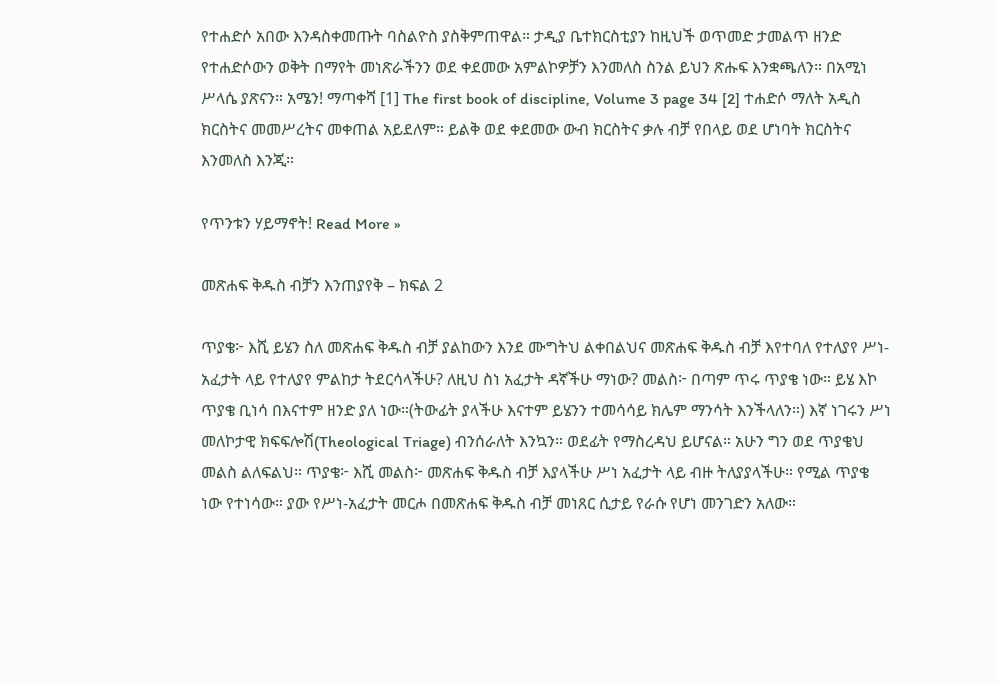የተሐድሶ አበው እንዳስቀመጡት ባስልዮስ ያስቅምጠዋል። ታዲያ ቤተክርስቲያን ከዚህች ወጥመድ ታመልጥ ዘንድ የተሐድሶውን ወቅት በማየት መነጽራችንን ወደ ቀደመው አምልኮዎቻን እንመለስ ስንል ይህን ጽሑፍ እንቋጫለን። በአሚነ ሥላሴ ያጽናን። አሜን! ማጣቀሻ [1] The first book of discipline, Volume 3 page 34 [2] ተሐድሶ ማለት አዲስ ክርስትና መመሥረትና መቀጠል አይደለም። ይልቅ ወደ ቀደመው ውብ ክርስትና ቃሉ ብቻ የበላይ ወደ ሆነባት ክርስትና እንመለስ እንጂ።

የጥንቱን ሃይማኖት! Read More »

መጽሐፍ ቅዱስ ብቻን እንጠያየቅ – ክፍል 2

ጥያቄ፦ እሺ ይሄን ስለ መጽሐፍ ቅዱስ ብቻ ያልከውን እንደ ሙግትህ ልቀበልህና መጽሐፍ ቅዱስ ብቻ እየተባለ የተለያየ ሥነ-አፈታት ላይ የተለያየ ምልከታ ትደርሳላችሁ? ለዚህ ስነ አፈታት ዳኛችሁ ማነው? መልስ፦ በጣም ጥሩ ጥያቄ ነው። ይሄ እኮ ጥያቄ ቢነሳ በእናተም ዘንድ ያለ ነው።(ትውፊት ያላችሁ እናተም ይሄንን ተመሳሳይ ክሌም ማንሳት እንችላለን።) እኛ ነገሩን ሥነ መለኮታዊ ክፍፍሎሽ(Theological Triage) ብንሰራለት እንኳን። ወደፊት የማስረዳህ ይሆናል። አሁን ግን ወደ ጥያቄህ መልስ ልለፍልህ። ጥያቄ፦ እሺ መልስ፦ መጽሐፍ ቅዱስ ብቻ እያላችሁ ሥነ አፈታት ላይ ብዙ ትለያያላችሁ። የሚል ጥያቄ ነው የተነሳው። ያው የሥነ-አፈታት መርሖ በመጽሐፍ ቅዱስ ብቻ መነጸር ሲታይ የራሱ የሆነ መንገድን አለው።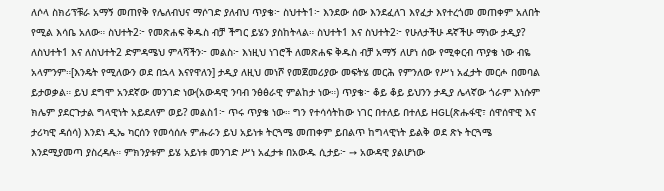ለሶላ ስክሪፕቹራ አማኝ መጠየቅ የሌለብህና ማሶገድ ያለብህ ጥያቄ፦ ስህተት1፦ እንደው ሰው እንደፈለገ እየፈታ እየተረጎመ መጠቀም አለበት የሚል እሳቤ አለው። ስህተት2፦ የመጽሐፍ ቅዱስ ብቻ ችግር ይሄን ያስከትላል። ስህተት1 እና ስህተት2፦ የሁለታችሁ ዳኛችሁ ማነው ታዲያ? ለስህተት1 እና ለስህተት2 ድምዳሜህ ምላሻችን፦ መልስ፦ እነዚህ ነገሮች ለመጽሐፍ ቅዱስ ብቻ አማኝ ለሆነ ሰው የሚቀርብ ጥያቄ ነው ብዬ አላምንም።[እንዴት የሚለውን ወደ በኋላ እናየዋለን] ታዲያ ለዚህ መነሾ የመጀመሪያው መፍትሄ መርሕ የምንለው የሥነ አፈታት መርሖ በመባል ይታወቃል። ይህ ደግሞ አንደኛው መንገድ ነው(አውዳዊ ንባብ ንፅፅራዊ ምልከታ ነው።) ጥያቄ፦ ቆይ ቆይ ይህንን ታዲያ ሌላኛው ጎራም እነሱም ክሌም ያደርጉታል ግላዊነት አይደለም ወይ? መልስ1፦ ጥሩ ጥያቄ ነው። ግን የተሳሳትከው ነገር በተለይ በተለይ HGL(ጽሑፋዊ፣ ሰዋሰዋዊ እና ታሪካዊ ዳሰሳ) እንደነ ዲኤ ካርሰን የመሳሰሉ ምሑራን ይህ አይነቱ ትርጓሜ መጠቀም ይበልጥ ከግላዊነት ይልቅ ወደ ጽኑ ትርጓሜ እንደሚያመጣ ያስረዳሉ። ምክንያቱም ይሄ አይነቱ መንገድ ሥነ አፈታቱ በአውዱ ሲታይ፦ ➙ አውዳዊ ያልሆነው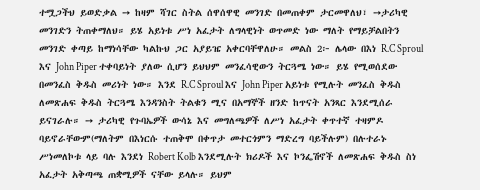ተሟጋችህ ይወድቃል ➙ ከዛም ሻገር ስትል ሰዋሰዋዊ መንገድ በመጠቀም ታርመዋለህ፣ ➙ታሪካዊ መንገድን ትጠቀማለህ። ይሄ አይነቱ ሥነ አፈታት ለግላዊነት ወጥመድ ነው ማለት የማይቻልበትን መንገድ ቀጣይ ከማነሳቸው ካልኩህ ጋር አያይዤ አቀርባቸዋለሁ። መልስ 2፦ ሌላው በእነ R.C Sproul እና John Piper ተቀባይነት ያለው ሲሆን ይህህም መንፈሳዊውን ትርጓሜ ነው። ይሄ የሚወሰደው በመንፈስ ቅዱስ መሪነት ነው። እንደ R.C Sproul እና John Piper አይነቱ የሚሉት መንፈስ ቅዱስ ለመጽሐፍ ቅዱስ ትርጓሜ እንዳንስት ትልቁን ሚና በአማኞች ዘንድ ከጥናት አንጻር እንደሚሰራ ይናገራሉ። ➙ ታሪካዊ የጉባኤዎች ውሳኔ እና መግለጫዎች ለሥነ አፈታት ቀጥተኛ ተዛምዶ ባይኖራቸውም(ማለትም በእነርሱ ተጠቅሞ በቀጥታ መተርጎምን ማድረግ ባይችሉም) በሉተራኑ ሥነመለኮቱ ላይ ባሉ እንደነ Robert Kolb እንደሚሉት ክሪዶች እና ኮንፌሽኖች ለመጽሐፍ ቅዱስ ስነ አፈታት አቅጣጫ ጠቋሚዎች ናቸው ይላሉ። ይህም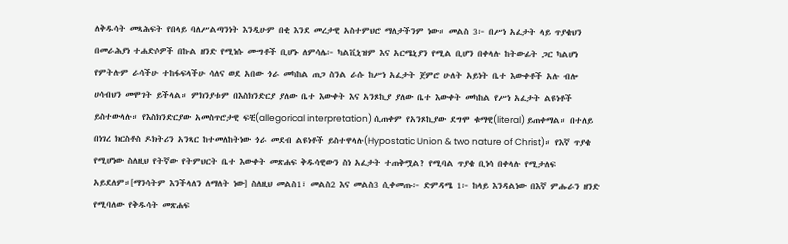ለቅዱሳት መጻሕፍት የበላይ ባለሥልጣንነት እንዲሁም በቂ እንደ መረታዊ አስተምህሮ ማለታችንም ነው። መልስ 3፦ በሥነ አፈታት ላይ ጥያቄህን በመራሕያነ ተሐድሶዎች በኩል ዘንድ የሚነሱ ሙግቶች ቢሆኑ ለምሳሌ፦ ካልቪኒዝም እና አርሜኒያን የሚል ቢሆን በቀላሉ ከትውፊት ጋር ካልሆነ የምትሉም ራሳችሁ ተከፋፍላችሁ ሳለና ወደ አበው ጎራ መካከል ጠጋ ስንል ራሱ ከሥነ አፈታት ጀምሮ ሁለት አይነት ቤተ እውቀቶች አሉ ብሎ ሀሳብህን መሞገት ይችላል። ምክንያቱም በእስክንድርያ ያለው ቤተ እውቀት እና አንጾኪያ ያለው ቤተ እውቀት መካከል የሥነ አፈታት ልዩነቶች ይስተውላሉ። የእስክንድርያው አመስጥሮታዊ ፍቺ(allegorical interpretation) ሲጠቀም የአንጾኪያው ደግሞ ቁማዊ(literal) ይጠቀማል። በተለይ በነገረ ክርስቶስ ዶክትሪን አንጻር ከተመለከትነው ጎራ መደብ ልዩነቶች ይስተዋላሉ(Hypostatic Union & two nature of Christ)። የእኛ ጥያቄ የሚሆነው ስለዚህ የትኛው የትምህርት ቤተ እውቀት መጽሐፍ ቅዱሳዊውን ስነ አፈታት ተጠቅሟል? የሚባል ጥያቄ ቢነሳ በቀላሉ የሚታለፍ አይደለም።[ማንሳትም እንችላለን ለማለት ነው] ስለዚህ መልስ1፣ መልስ2 እና መልስ3 ሲቀመጡ፦ ድምዳሜ 1፦ ከላይ እንዳልነው በእኛ ምሑራን ዘንድ የሚባለው የቅዱሳት መጽሐፍ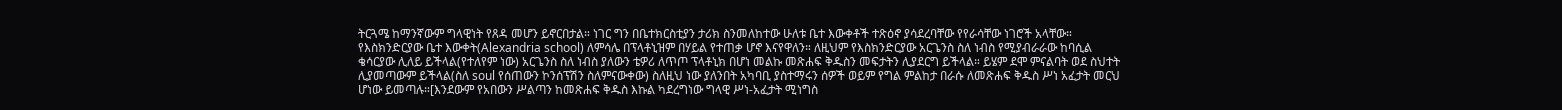ትርጓሜ ከማንኛውም ግላዊነት የጸዳ መሆን ይኖርበታል። ነገር ግን በቤተክርስቲያን ታሪክ ስንመለከተው ሁለቱ ቤተ እውቀቶች ተጽዕኖ ያሳደረባቸው የየራሳቸው ነገሮች አላቸው። የእስክንድርያው ቤተ እውቀት(Alexandria school) ለምሳሌ በፕላቶኒዝም በሃይል የተጠቃ ሆኖ እናየዋለን። ለዚህም የእስክንድርያው አርጌንስ ስለ ነብስ የሚያብራራው ከባሲል ቄሳርያው ሊለይ ይችላል(የተለየም ነው) አርጌንስ ስለ ነብስ ያለውን ቴዎሪ ለጥጦ ፕላቶኒክ በሆነ መልኩ መጽሐፍ ቅዱስን መፍታትን ሊያደርግ ይችላል። ይሄም ደሞ ምናልባት ወደ ስህተት ሊያመጣውም ይችላል(ስለ soul የሰጠውን ኮንሰፕሽን ስለምናውቀው) ስለዚህ ነው ያለንበት አካባቢ ያስተማሩን ሰዎች ወይም የግል ምልከታ በራሱ ለመጽሐፍ ቅዱስ ሥነ አፈታት መርህ ሆነው ይመጣሉ።[እንደውም የአበውን ሥልጣን ከመጽሐፍ ቅዱስ እኩል ካደረግነው ግላዊ ሥነ-አፈታት ሚነግስ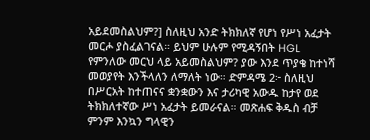አይደመስልህም?] ስለዚህ አንድ ትክክለኛ የሆነ የሥነ አፈታት መርሖ ያስፈልገናል። ይህም ሁሉም የሚዳኝበት HGL የምንለው መርህ ላይ አይመስልህም? ያው እንደ ጥያቄ ከተነሻ መወያየት እንችላለን ለማለት ነው። ድምዳሜ 2፦ ስለዚህ በሥርአት ከተጠናና ቋንቋውን እና ታሪካዊ አውዱ ከታየ ወደ ትክክለተኛው ሥነ አፈታት ይመራናል። መጽሐፍ ቅዱስ ብቻ ምንም እንኳን ግላዊን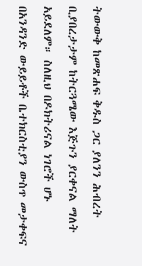ትውውቅ ከመጽሐፍ ቅዱስ ጋር ያለንን ሕብረት ቢያበረታታም ከትርጓሜው እጅጉን ያርቀናል ማለት አይደለም። ስለዚህ በዶክትሪናል ነገሮች ሆኑ በአንዳንድ ውይይቶች ቤተክርስቲያን ውስጥ መታቀፍና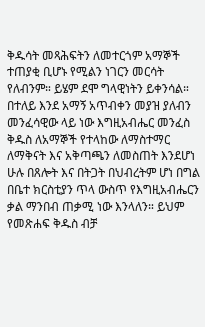ቅዱሳት መጻሕፍትን ለመተርጎም አማኞች ተጠያቂ ቢሆኑ የሚልን ነገርን መርሳት የለብንም። ይሄም ደሞ ግላዊነትን ይቀንሳል። በተለይ እንደ አማኝ አጥብቀን መያዝ ያለብን መንፈሳዊው ላይ ነው እግዚአብሔር መንፈስ ቅዱስ ለአማኞች የተላከው ለማስተማር ለማቅናት እና አቅጣጫን ለመስጠት እንደሆነ ሁሉ በጸሎት እና በትጋት በህብረትም ሆነ በግል በቤተ ክርስቲያን ጥላ ውስጥ የእግዚአብሔርን ቃል ማንበብ ጠቃሚ ነው እንላለን። ይህም የመጽሐፍ ቅዱስ ብቻ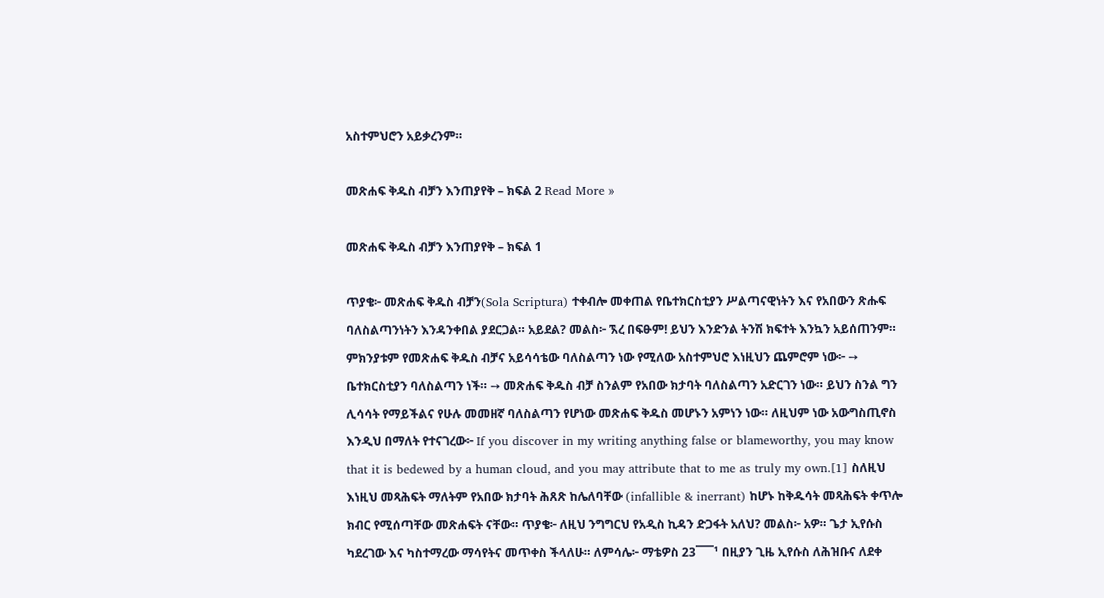አስተምህሮን አይቃረንም።

መጽሐፍ ቅዱስ ብቻን እንጠያየቅ – ክፍል 2 Read More »

መጽሐፍ ቅዱስ ብቻን እንጠያየቅ – ክፍል 1

ጥያቄ፦ መጽሐፍ ቅዱስ ብቻን(Sola Scriptura) ተቀብሎ መቀጠል የቤተክርስቲያን ሥልጣናዊነትን እና የአበውን ጽሑፍ ባለስልጣንነትን እንዳንቀበል ያደርጋል። አይደል? መልስ፦ ኧረ በፍፁም! ይህን እንድንል ትንሽ ክፍተት እንኳን አይሰጠንም። ምክንያቱም የመጽሐፍ ቅዱስ ብቻና አይሳሳቴው ባለስልጣን ነው የሚለው አስተምህሮ እነዚህን ጨምሮም ነው፦ ➙ ቤተክርስቲያን ባለስልጣን ነች። ➙ መጽሐፍ ቅዱስ ብቻ ስንልም የአበው ክታባት ባለስልጣን አድርገን ነው። ይህን ስንል ግን ሊሳሳት የማይችልና የሁሉ መመዘኛ ባለስልጣን የሆነው መጽሐፍ ቅዱስ መሆኑን አምነን ነው። ለዚህም ነው አውግስጢኖስ እንዲህ በማለት የተናገረው፦ If you discover in my writing anything false or blameworthy, you may know that it is bedewed by a human cloud, and you may attribute that to me as truly my own.[1] ስለዚህ እነዚህ መጻሕፍት ማለትም የአበው ክታባት ሕጸጽ ከሌለባቸው (infallible & inerrant) ከሆኑ ከቅዱሳት መጻሕፍት ቀጥሎ ክብር የሚሰጣቸው መጽሐፍት ናቸው። ጥያቄ፦ ለዚህ ንግግርህ የአዲስ ኪዳን ድጋፋት አለህ? መልስ፦ አዎ። ጌታ ኢየሱስ ካደረገው እና ካስተማረው ማሳየትና መጥቀስ ችላለሁ። ለምሳሌ፦ ማቴዎስ 23¯¯¯¹ በዚያን ጊዜ ኢየሱስ ለሕዝቡና ለደቀ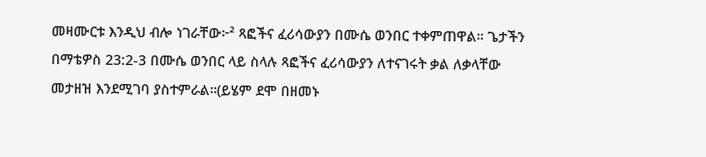መዛሙርቱ እንዲህ ብሎ ነገራቸው፦² ጻፎችና ፈሪሳውያን በሙሴ ወንበር ተቀምጠዋል። ጌታችን በማቴዎስ 23:2-3 በሙሴ ወንበር ላይ ስላሉ ጻፎችና ፈሪሳውያን ለተናገሩት ቃል ለቃላቸው መታዘዝ እንደሚገባ ያስተምራል።(ይሄም ደሞ በዘመኑ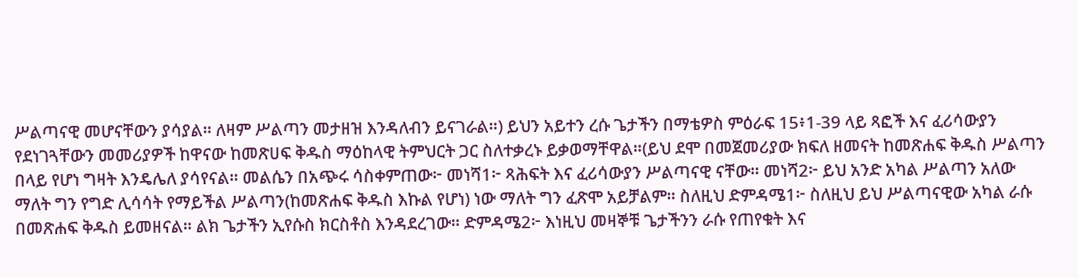ሥልጣናዊ መሆናቸውን ያሳያል። ለዛም ሥልጣን መታዘዝ እንዳለብን ይናገራል።) ይህን አይተን ረሱ ጌታችን በማቴዎስ ምዕራፍ 15፥1-39 ላይ ጻፎች እና ፈሪሳውያን የደነገጓቸውን መመሪያዎች ከዋናው ከመጽሀፍ ቅዱስ ማዕከላዊ ትምህርት ጋር ስለተቃረኑ ይቃወማቸዋል።(ይህ ደሞ በመጀመሪያው ክፍለ ዘመናት ከመጽሐፍ ቅዱስ ሥልጣን በላይ የሆነ ግዛት እንዴሌለ ያሳየናል። መልሴን በአጭሩ ሳስቀምጠው፦ መነሻ1፦ ጻሕፍት እና ፈሪሳውያን ሥልጣናዊ ናቸው። መነሻ2፦ ይህ አንድ አካል ሥልጣን አለው ማለት ግን የግድ ሊሳሳት የማይችል ሥልጣን(ከመጽሐፍ ቅዱስ እኩል የሆነ) ነው ማለት ግን ፈጽሞ አይቻልም። ስለዚህ ድምዳሜ1፦ ስለዚህ ይህ ሥልጣናዊው አካል ራሱ በመጽሐፍ ቅዱስ ይመዘናል። ልክ ጌታችን ኢየሱስ ክርስቶስ እንዳደረገው። ድምዳሜ2፦ እነዚህ መዛኞቹ ጌታችንን ራሱ የጠየቁት እና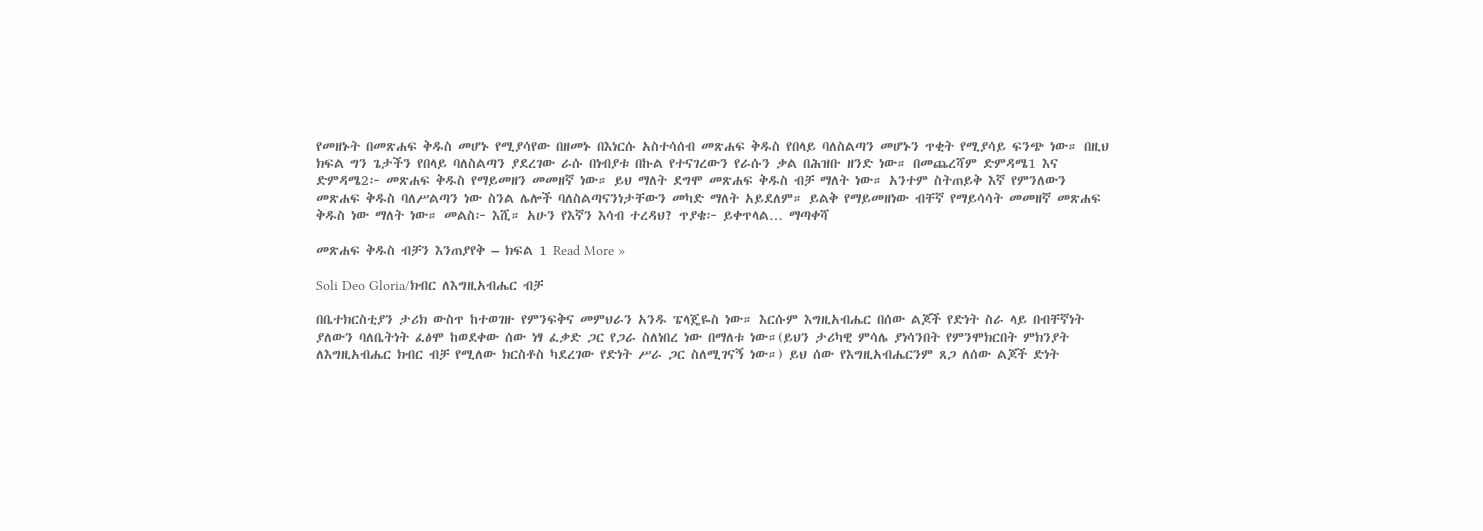የመዘኑት በመጽሐፍ ቅዱስ መሆኑ የሚያሳየው በዘመኑ በእነርሱ አስተሳሰብ መጽሐፍ ቅዱስ የበላይ ባለስልጣን መሆኑን ጥቂት የሚያሳይ ፍንጭ ነው። በዚህ ክፍል ግን ጌታችን የበላይ ባለስልጣን ያደረገው ራሱ በነብያቱ በኩል የተናገረውን የራሱን ቃል በሕዝቡ ዘንድ ነው። በመጨረሻም ድምዳሜ1 እና ድምዳሜ2፦ መጽሐፍ ቅዱስ የማይመዘን መመዘኛ ነው። ይህ ማለት ደግሞ መጽሐፍ ቅዱስ ብቻ ማለት ነው። አንተም ስትጠይቅ እኛ የምንለውን መጽሐፍ ቅዱስ ባለሥልጣን ነው ስንል ሌሎች ባለስልጣናንነታቸውን መካድ ማለት አይደለም። ይልቅ የማይመዘነው ብቸኛ የማይሳሳት መመዘኛ መጽሐፍ ቅዱስ ነው ማለት ነው። መልስ፦ እሺ። አሁን የእኛን እሳብ ተረዳህ? ጥያቄ፦ ይቀጥላል… ማጣቀሻ

መጽሐፍ ቅዱስ ብቻን እንጠያየቅ – ክፍል 1 Read More »

Soli Deo Gloria/ክብር ለእግዚአብሔር ብቻ

በቤተክርስቲያን ታሪክ ውስጥ ከተወገዙ የምንፍቅና መምህራን አንዱ ፔላጄዬስ ነው። እርሱም እግዚአብሔር በሰው ልጆች የድነት ስራ ላይ በብቸኛነት ያለውን ባለቤትነት ፈፅሞ ከወደቀው ሰው ነፃ ፈቃድ ጋር የጋራ ስለነበረ ነው በማለቱ ነው።(ይህን ታሪካዊ ምሳሌ ያነሳንበት የምንሞክርበት ምክንያት ለእግዚአብሔር ክብር ብቻ የሚለው ክርስቶስ ካደረገው የድነት ሥራ ጋር ስለሚገናኝ ነው።) ይህ ሰው የእግዚአብሔርንም ጸጋ ለሰው ልጆች ድነት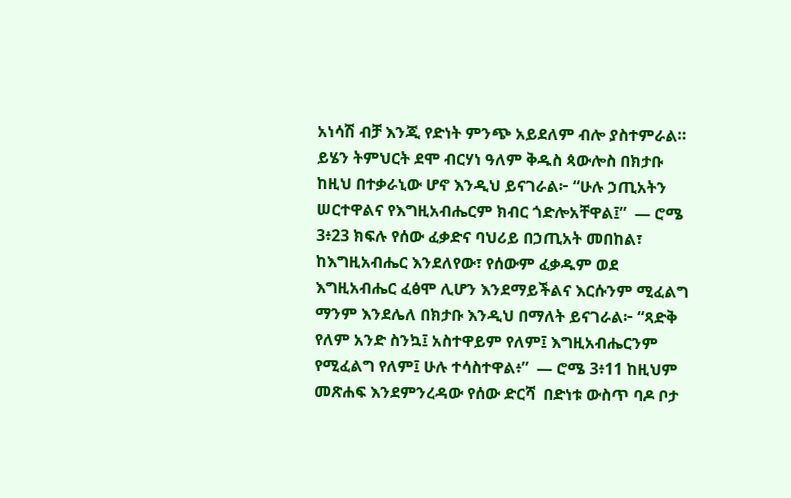አነሳሽ ብቻ እንጂ የድነት ምንጭ አይደለም ብሎ ያስተምራል። ይሄን ትምህርት ደሞ ብርሃነ ዓለም ቅዱስ ጳውሎስ በክታቡ ከዚህ በተቃራኒው ሆኖ እንዲህ ይናገራል፦ “ሁሉ ኃጢአትን ሠርተዋልና የእግዚአብሔርም ክብር ጎድሎአቸዋል፤”  — ሮሜ 3፥23 ክፍሉ የሰው ፈቃድና ባህሪይ በኃጢአት መበከል፣ ከእግዚአብሔር እንደለየው፣ የሰውም ፈቃዱም ወደ እግዚአብሔር ፈፅሞ ሊሆን እንደማይችልና እርሱንም ሚፈልግ ማንም እንደሌለ በክታቡ እንዲህ በማለት ይናገራል፦ “ጻድቅ የለም አንድ ስንኳ፤ አስተዋይም የለም፤ እግዚአብሔርንም የሚፈልግ የለም፤ ሁሉ ተሳስተዋል፥”  — ሮሜ 3፥11 ከዚህም መጽሐፍ እንደምንረዳው የሰው ድርሻ  በድነቱ ውስጥ ባዶ ቦታ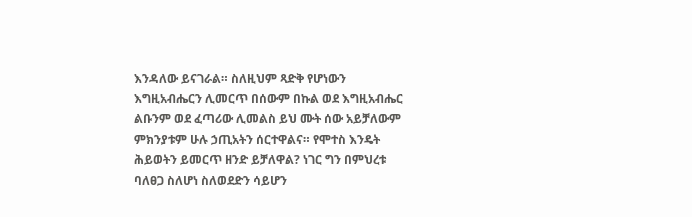እንዳለው ይናገራል። ስለዚህም ጻድቅ የሆነውን እግዚአብሔርን ሊመርጥ በሰውም በኩል ወደ እግዚአብሔር ልቡንም ወደ ፈጣሪው ሊመልስ ይህ ሙት ሰው አይቻለውም ምክንያቱም ሁሉ ኃጢአትን ሰርተዋልና። የሞተስ እንዴት ሕይወትን ይመርጥ ዘንድ ይቻለዋል? ነገር ግን በምህረቱ ባለፀጋ ስለሆነ ስለወደድን ሳይሆን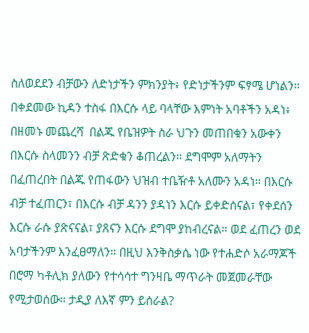ስለወደደን ብቻውን ለድነታችን ምክንያት፥ የድነታችንም ፍፃሜ ሆነልን። በቀደመው ኪዳን ተስፋ በእርሱ ላይ ባላቸው እምነት አባቶችን አዳነ፥ በዘመኑ መጨረሻ  በልጁ የቤዝዎት ስራ ህጉን መጠበቁን አውቀን በእርሱ ስላመንን ብቻ ጽድቁን ቆጠረልን። ደግሞም አለማትን በፈጠረበት በልጁ የጠፋውን ህዝብ ተቤዥቶ አለሙን አዳነ። በእርሱ ብቻ ተፈጠርን፣ በእርሱ ብቻ ዳንን ያዳነን እርሱ ይቀድሰናል፣ የቀደሰን እርሱ ራሱ ያጽናናል፣ ያጸናን እርሱ ደግሞ ያከብረናል። ወደ ፈጠረን ወደ አባታችንም እንፈፀማለን። በዚህ እንቅስቃሴ ነው የተሐድሶ አራማጆች በሮማ ካቶሊክ ያለውን የተሳሳተ ግንዛቤ ማጥራት መጀመራቸው የሚታወሰው። ታዲያ ለእኛ ምን ይሰራል?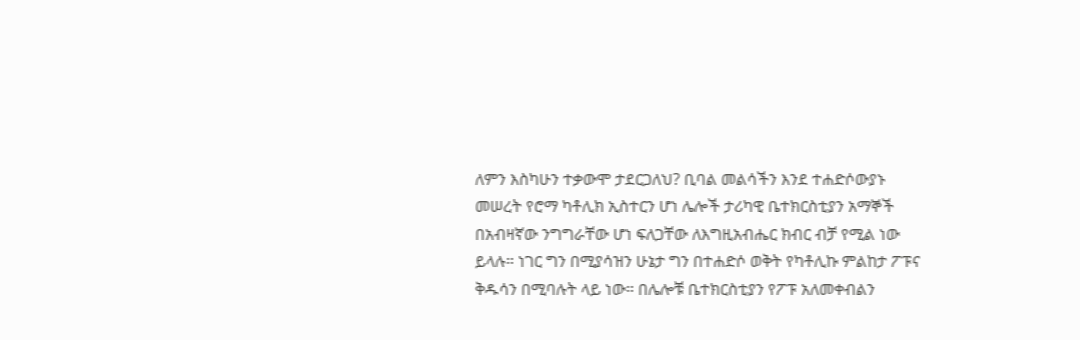ለምን እስካሁን ተቃውሞ ታደርጋለህ? ቢባል መልሳችን እንደ ተሐድሶውያኑ መሠረት የሮማ ካቶሊክ ኢስተርን ሆነ ሌሎች ታሪካዊ ቤተክርስቲያን አማኞች በአብዛኛው ንግግራቸው ሆነ ፍለጋቸው ለእግዚአብሔር ክብር ብቻ የሚል ነው ይላሉ። ነገር ግን በሚያሳዝን ሁኔታ ግን በተሐድሶ ወቅት የካቶሊኩ ምልከታ ፖፑና ቅዱሳን በሚባሉት ላይ ነው። በሌሎቹ ቤተክርስቲያን የፖፑ አለመቀብልን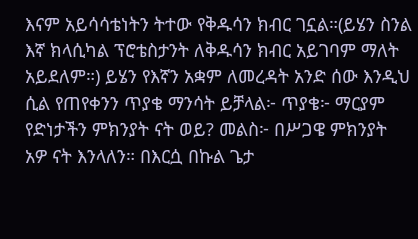እናም አይሳሳቴነትን ትተው የቅዱሳን ክብር ገኗል።(ይሄን ስንል እኛ ክላሲካል ፕሮቴስታንት ለቅዱሳን ክብር አይገባም ማለት አይደለም።) ይሄን የእኛን አቋም ለመረዳት አንድ ሰው እንዲህ ሲል የጠየቀንን ጥያቄ ማንሳት ይቻላል፦ ጥያቄ፦ ማርያም የድነታችን ምክንያት ናት ወይ? መልስ፦ በሥጋዌ ምክንያት አዎ ናት እንላለን። በእርሷ በኩል ጌታ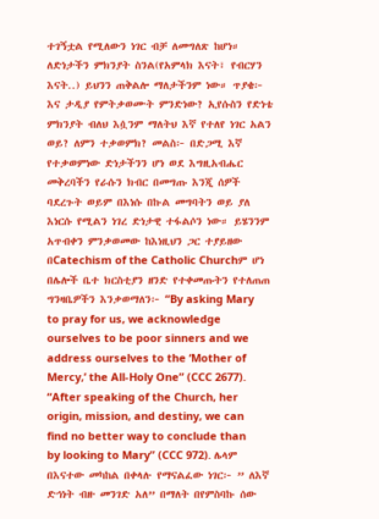ተገኝቷል የሚለውን ነገር ብቻ ለመግለጽ ከሆነ። ለድነታችን ምክንያት ስንል(የአምላክ እናት፣ የብርሃን እናት..) ይህንን ጠቅልሎ ማለታችንም ነው። ጥያቄ፦ እና ታዲያ የምትቃወሙት ምንድነው? ኢየሱስን የድነቴ ምክንያት ብለህ እሷንም ማለትህ እኛ የተለየ ነገር አልን ወይ? ለምን ተቃወምክ? መልስ፦ በድጋሚ እኛ የተቃወምነው ድነታችንን ሆነ ወደ እግዚአብሔር መቅረባችን የራሱን ክብር በመግጡ እንጂ ሰዎች ባደረጉት ወይም በእነሱ በኩል መግባትን ወይ ያለ እነርሱ የሚልን ነገረ ድነታዊ ተፋልሶን ነው። ይሄንንም አጥብቀን ምንቃወመው ከእነዚህን ጋር ተያይዘው በCatechism of the Catholic Churchም ሆነ በሌሎች ቤተ ክርስቲያን ዘንድ የተቀመጡትን የተለጠጠ ግንዛቤዎችን እንቃወማለን፦ “By asking Mary to pray for us, we acknowledge ourselves to be poor sinners and we address ourselves to the ‘Mother of Mercy,’ the All-Holy One” (CCC 2677). “After speaking of the Church, her origin, mission, and destiny, we can find no better way to conclude than by looking to Mary” (CCC 972). ሌላም በእናተው መካከል በቀላሉ የማናልፈው ነገር፦ ” ለእኛ ድኅነት ብዙ መንገድ አለ” በማለት በየምስባኩ ሰው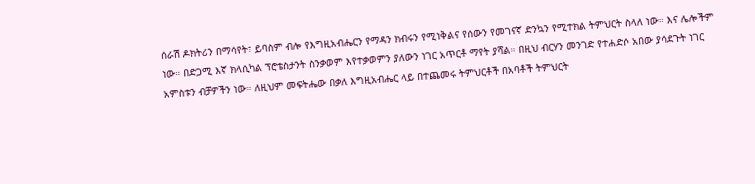ሰራሽ ዶክትሪን በማሳየት፣ ይባስም ብሎ የእግዚአብሔርን የማዳን ክብሩን የሚነቅልና የሰውን የመገናኛ ድንኳን የሚተክል ትምህርት ስላለ ነው። እና ሌሎችም ነው። በድጋሚ እኛ ክላሲካል ፕሮቴስታንት ስንቃወም እየተቃወምን ያለውን ነገር አጥርቶ ማየት ያሻል። በዚህ ብርሃን መንገድ የተሐድሶ አበው ያሳደጉት ነገር አምስቱን ብቻዎችን ነው። ለዚህም መፍትሔው በቃለ እግዚአብሔር ላይ በተጨመሩ ትምህርቶች በአባቶች ትምህርት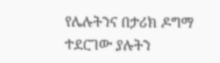የሌሉትንና በታሪክ ዶግማ ተደርገው ያሉትን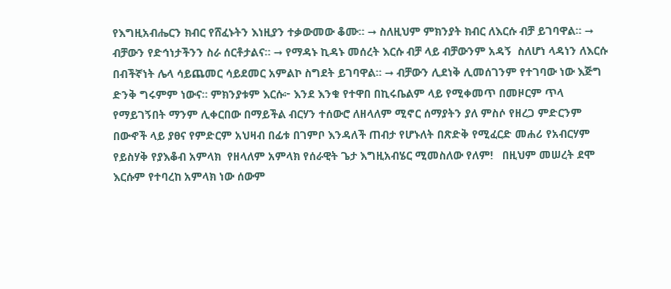የእግዚአብሔርን ክብር የሸፈኑትን እነዚያን ተቃውመው ቆሙ። ➞ ስለዚህም ምክንያት ክብር ለእርሱ ብቻ ይገባዋል። ➞ ብቻውን የድኅነታችንን ስራ ሰርቶታልና። ➞ የማዳኑ ኪዳኑ መሰረት እርሱ ብቻ ላይ ብቻውንም አዳኝ  ስለሆነ ላዳነን ለእርሱ በብችኛነት ሌላ ሳይጨመር ሳይደመር አምልኮ ስግደት ይገባዋል። ➞ ብቻውን ሊደነቅ ሊመሰገንም የተገባው ነው እጅግ ድንቅ ግሩምም ነውና። ምክንያቱም እርሱ፦ እንደ እንቁ የተዋበ በኪሩቤልም ላይ የሚቀመጥ በመዞርም ጥላ የማይገኝበት ማንም ሊቀርበው በማይችል ብርሃን ተሰውሮ ለዘላለም ሚኖር ሰማያትን ያለ ምስሶ የዘረጋ ምድርንም በውኆች ላይ ያፀና የምድርም አህዛብ በፊቱ በገምቦ እንዳለች ጠብታ የሆኑለት በጽድቅ የሚፈርድ መሐሪ የአብርሃም የይስሃቅ የያእቆብ አምላክ  የዘላለም አምላክ የሰራዊት ጌታ እግዚአብሄር ሚመስለው የለም!   በዚህም መሠረት ደሞ እርሱም የተባረከ አምላክ ነው ሰውም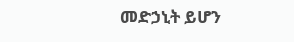መድኃኒት ይሆን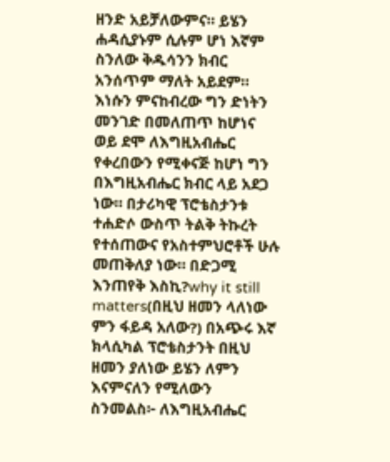ዘንድ አይቻለውምና። ይሄን ሐዳሲያኑም ሲሉም ሆነ እኛም ስንለው ቅዱሳንን ክብር አንሰጥም ማለት አይደም። እነሱን ምናከብረው ግን ድነትን መንገድ በመለጠጥ ከሆነና ወይ ደሞ ለእግዚአብሔር የቀረበውን የሚቀናጅ ከሆነ ግን በእግዚአብሔር ክብር ላይ አደጋ ነው። በታሪካዊ ፕሮቴስታንቱ ተሐድሶ ውስጥ ትልቅ ትኩረት የተሰጠውና የአስተምህሮቶች ሁሉ መጠቅለያ ነው። በድጋሚ እንጠየቅ እስኪ?why it still matters(በዚህ ዘመን ላለነው ምን ፋይዳ አለው?) በአጭሩ እኛ ክላሲካል ፕሮቴስታንት በዚህ ዘመን ያለነው ይሄን ለምን እናምናለን የሚለውን ስንመልስ፦ ለእግዚአብሔር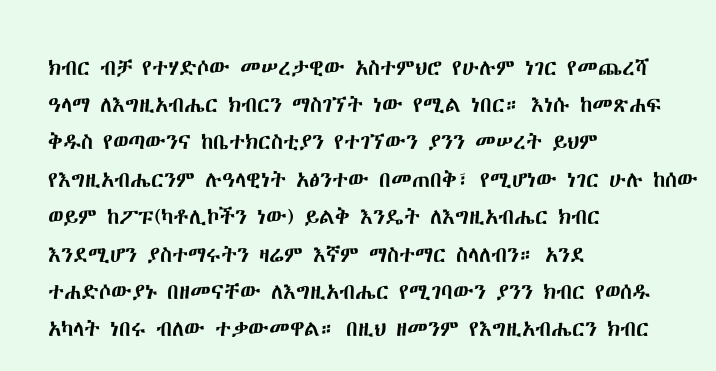ክብር ብቻ የተሃድሶው መሠረታዊው አስተምህሮ የሁሉም ነገር የመጨረሻ ዓላማ ለእግዚአብሔር ክብርን ማስገኘት ነው የሚል ነበር። እነሱ ከመጽሐፍ ቅዱስ የወጣውንና ከቤተክርስቲያን የተገኘውን ያንን መሠረት ይህም የእግዚአብሔርንም ሉዓላዊነት አፅንተው በመጠበቅ፣ የሚሆነው ነገር ሁሉ ከሰው ወይም ከፖፑ(ካቶሊኮችን ነው) ይልቅ እንዴት ለእግዚአብሔር ክብር እንደሚሆን ያስተማሩትን ዛሬም እኛም ማስተማር ስላለብን። አንደ ተሐድሶውያኑ በዘመናቸው ለእግዚአብሔር የሚገባውን ያንን ክብር የወሰዱ አካላት ነበሩ ብለው ተቃውመዋል። በዚህ ዘመንም የእግዚአብሔርን ክብር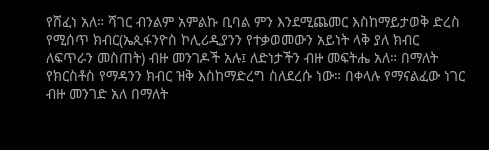የሸፈነ አለ። ሻገር ብንልም አምልኩ ቢባል ምን እንደሚጨመር እስከማይታወቅ ድረስ የሚሰጥ ክብር(ኤጲፋንዮስ ኮሊሪዲያንን የተቃወመውን አይነት ላቅ ያለ ክብር ለፍጥራን መስጠት) ብዙ መንገዶች አሉ፤ ለድነታችን ብዙ መፍትሔ አለ። በማለት የክርስቶስ የማዳንን ክብር ዝቅ እስከማድረግ ስለደረሱ ነው። በቀላሉ የማናልፈው ነገር ብዙ መንገድ አለ በማለት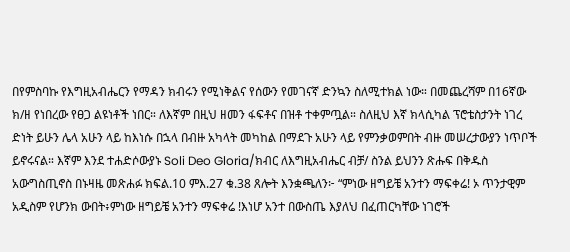በየምስባኩ የእግዚአብሔርን የማዳን ክብሩን የሚነቅልና የሰውን የመገናኛ ድንኳን ስለሚተክል ነው። በመጨረሻም በ16ኛው ክ/ዘ የነበረው የፀጋ ልዩነቶች ነበር። ለእኛም በዚህ ዘመን ፋፍቶና በዝቶ ተቀምጧል። ስለዚህ እኛ ክላሲካል ፕሮቴስታንት ነገረ ድነት ይሁን ሌላ አሁን ላይ ከእነሱ በኋላ በብዙ አካላት መካከል በማደጉ አሁን ላይ የምንቃወምበት ብዙ መሠረታውያን ነጥቦች ይኖሩናል። እኛም እንደ ተሐድሶውያኑ Soli Deo Gloria/ክብር ለእግዚአብሔር ብቻ/ ስንል ይህንን ጽሑፍ በቅዱስ አውግስጢኖስ በኑዛዜ መጽሐፉ ክፍል.10 ምእ.27 ቁ.38 ጸሎት እንቋጫለን፦ “ምነው ዘግይቼ አንተን ማፍቀሬ! ኦ ጥንታዊም አዲስም የሆንክ ውበት፥ምነው ዘግይቼ አንተን ማፍቀሬ !እነሆ አንተ በውስጤ እያለህ በፈጠርካቸው ነገሮች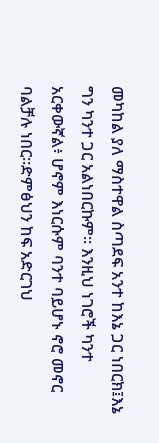መካከል ያለ ማስተዋል ስጣደፍ አንተ ከእኔ ጋር ነበርክ፤እኔ ግን ካንተ ጋር አልነበርኩም። እንዚህ ነገሮች ካንተ አርቀውኛል፥ ሆኖም እነርሱም ባንተ ባይሆኑ ኖሮ መኖር ባልቻሉ ነበር።ድምፅህን ከፍ አድርገህ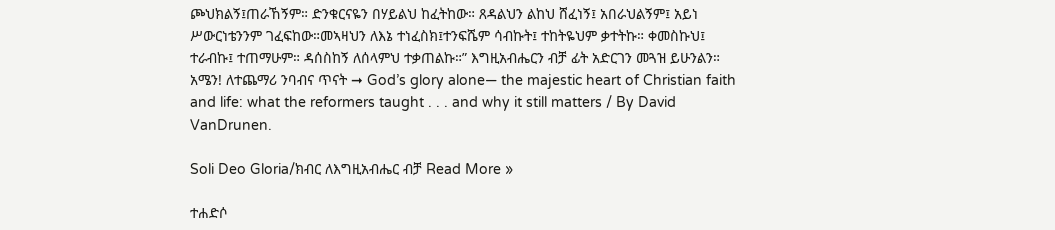ጮህክልኝ፤ጠራኸኝም። ድንቁርናዬን በሃይልህ ከፈትከው። ጸዳልህን ልከህ ሸፈነኝ፤ አበራህልኝም፤ አይነ ሥውርነቴንንም ገፈፍከው።መኣዛህን ለእኔ ተነፈስክ፤ተንፍሼም ሳብኩት፤ ተከትዬህም ቃተትኩ። ቀመስኩህ፤ ተራብኩ፤ ተጠማሁም። ዳሰስከኝ ለሰላምህ ተቃጠልኩ።” እግዚአብሔርን ብቻ ፊት አድርገን መጓዝ ይሁንልን። አሜን! ለተጨማሪ ንባብና ጥናት ➞ God’s glory alone— the majestic heart of Christian faith and life: what the reformers taught . . . and why it still matters / By David VanDrunen.

Soli Deo Gloria/ክብር ለእግዚአብሔር ብቻ Read More »

ተሐድሶ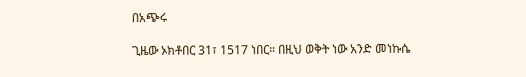በአጭሩ

ጊዜው ኦክቶበር 31፣ 1517 ነበር። በዚህ ወቅት ነው አንድ መነኩሴ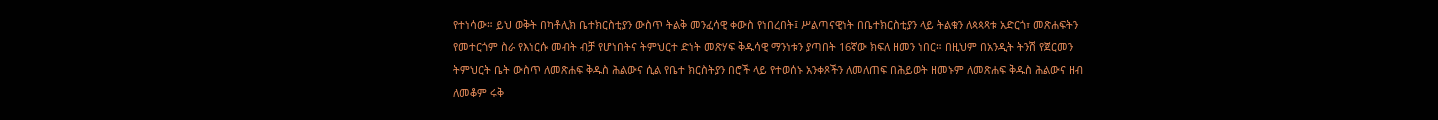የተነሳው። ይህ ወቅት በካቶሊክ ቤተክርስቲያን ውስጥ ትልቅ መንፈሳዊ ቀውስ የነበረበት፤ ሥልጣናዊነት በቤተክርስቲያን ላይ ትልቁን ለጳጳጻቱ አድርጎ፣ መጽሐፍትን የመተርጎም ስራ የእነርሱ መብት ብቻ የሆነበትና ትምህርተ ድነት መጽሃፍ ቅዱሳዊ ማንነቱን ያጣበት 16ኛው ክፍለ ዘመን ነበር። በዚህም በአንዲት ትንሽ የጀርመን ትምህርት ቤት ውስጥ ለመጽሐፍ ቅዱስ ሕልውና ሲል የቤተ ክርስትያን በሮች ላይ የተወሰኑ አንቀጾችን ለመለጠፍ በሕይወት ዘመኑም ለመጽሐፍ ቅዱስ ሕልውና ዘብ ለመቆም ሩቅ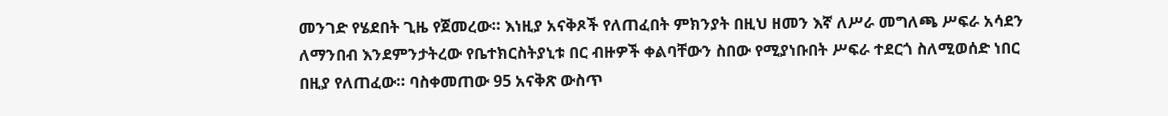መንገድ የሄደበት ጊዜ የጀመረው። እነዚያ አናቅጾች የለጠፈበት ምክንያት በዚህ ዘመን እኛ ለሥራ መግለጫ ሥፍራ አሳደን ለማንበብ እንደምንታትረው የቤተክርስትያኒቱ በር ብዙዎች ቀልባቸውን ስበው የሚያነቡበት ሥፍራ ተደርጎ ስለሚወሰድ ነበር በዚያ የለጠፈው። ባስቀመጠው 95 አናቅጽ ውስጥ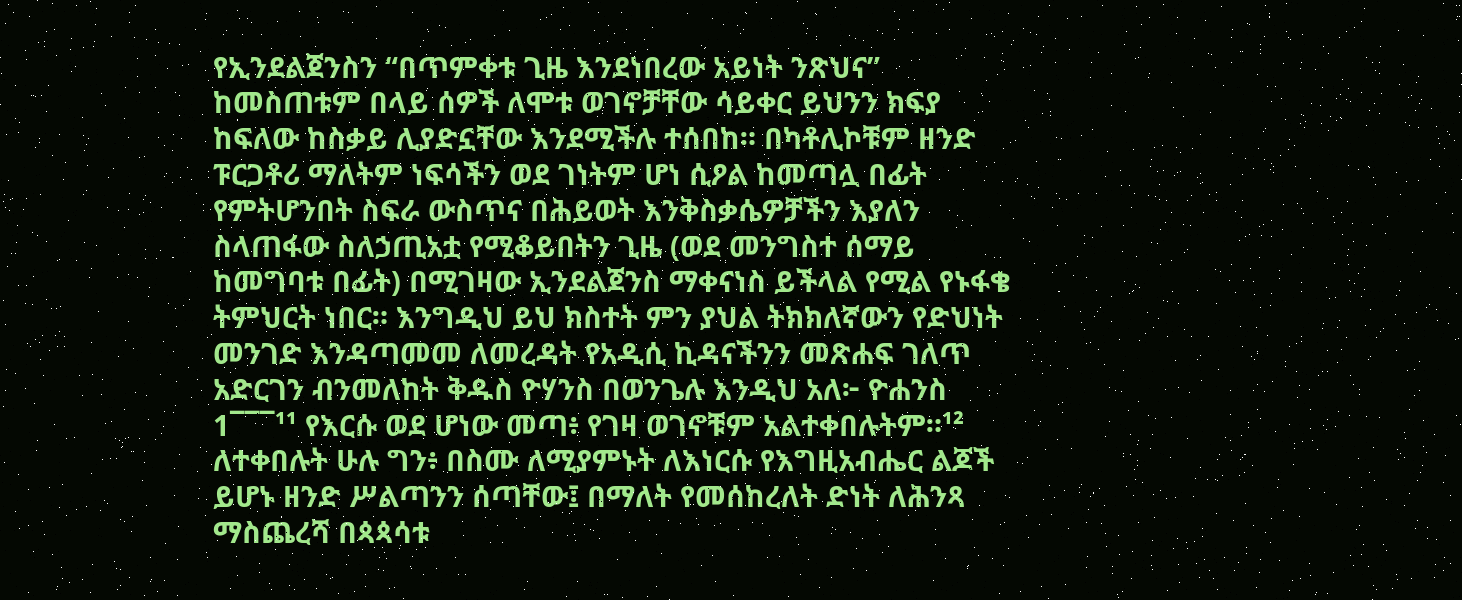የኢንደልጀንስን “በጥምቀቱ ጊዜ እንደነበረው አይነት ንጽህና” ከመስጠቱም በላይ ሰዎች ለሞቱ ወገኖቻቸው ሳይቀር ይህንን ክፍያ ከፍለው ከስቃይ ሊያድኗቸው እንደሚችሉ ተሰበከ። በካቶሊኮቹም ዘንድ ፑርጋቶሪ ማለትም ነፍሳችን ወደ ገነትም ሆነ ሲዖል ከመጣሏ በፊት የምትሆንበት ስፍራ ውስጥና በሕይወት እንቅስቃሴዎቻችን እያለን ስላጠፋው ስለኃጢአቷ የሚቆይበትን ጊዜ (ወደ መንግስተ ሰማይ ከመግባቱ በፊት) በሚገዛው ኢንደልጀንስ ማቀናነስ ይችላል የሚል የኑፋቄ ትምህርት ነበር። እንግዲህ ይህ ክስተት ምን ያህል ትክክለኛውን የድህነት መንገድ እንዳጣመመ ለመረዳት የአዲሲ ኪዳናችንን መጽሐፍ ገለጥ አድርገን ብንመለከት ቅዱስ ዮሃንስ በወንጌሉ እንዲህ አለ፦ ዮሐንስ 1¯¯¯¹¹ የእርሱ ወደ ሆነው መጣ፥ የገዛ ወገኖቹም አልተቀበሉትም።¹² ለተቀበሉት ሁሉ ግን፥ በስሙ ለሚያምኑት ለእነርሱ የእግዚአብሔር ልጆች ይሆኑ ዘንድ ሥልጣንን ሰጣቸው፤ በማለት የመሰከረለት ድነት ለሕንጻ ማስጨረሻ በጳጳሳቱ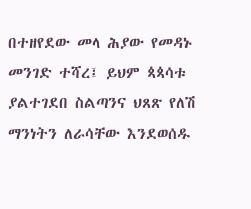በተዘየደው መላ ሕያው የመዳኑ መንገድ ተሻረ፤ ይህም ጳጳሳቱ ያልተገደበ ስልጣንና ህጸጽ የለሽ ማንነትን ለራሳቸው እንደወሰዱ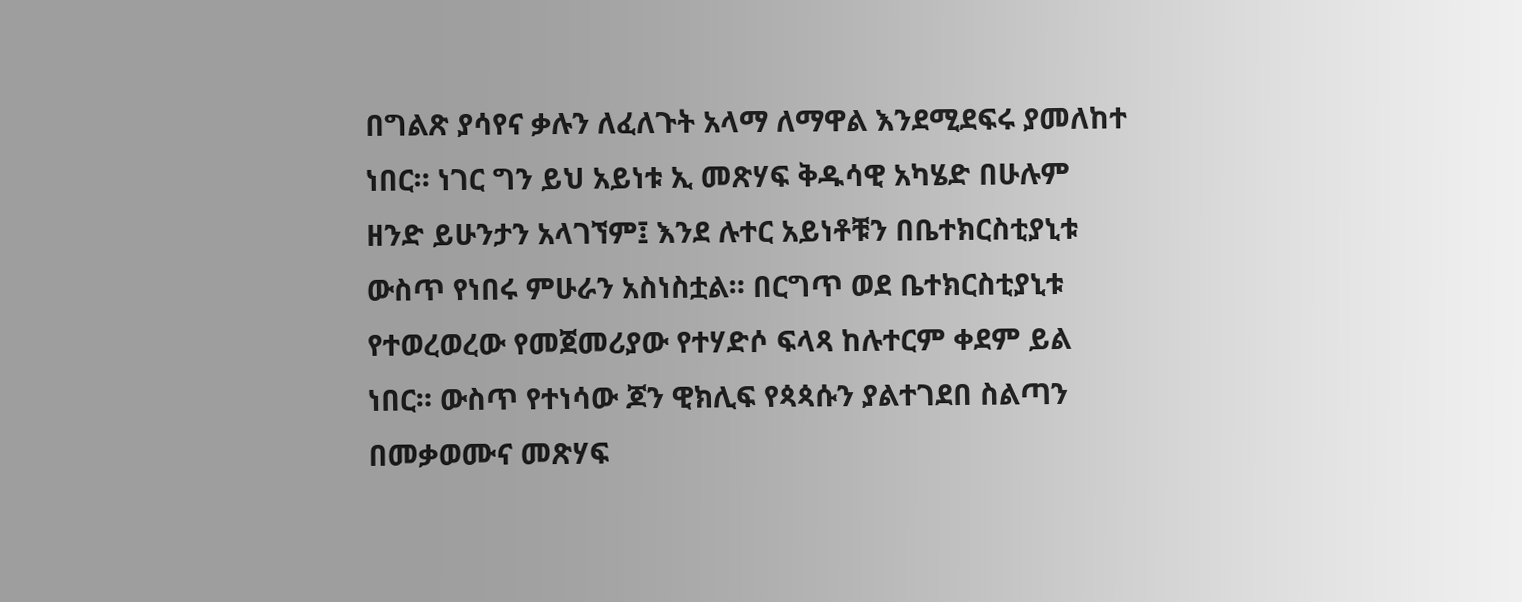በግልጽ ያሳየና ቃሉን ለፈለጉት አላማ ለማዋል እንደሚደፍሩ ያመለከተ ነበር። ነገር ግን ይህ አይነቱ ኢ መጽሃፍ ቅዱሳዊ አካሄድ በሁሉም ዘንድ ይሁንታን አላገኘም፤ እንደ ሉተር አይነቶቹን በቤተክርስቲያኒቱ ውስጥ የነበሩ ምሁራን አስነስቷል። በርግጥ ወደ ቤተክርስቲያኒቱ የተወረወረው የመጀመሪያው የተሃድሶ ፍላጻ ከሉተርም ቀደም ይል ነበር። ውስጥ የተነሳው ጆን ዊክሊፍ የጳጳሱን ያልተገደበ ስልጣን በመቃወሙና መጽሃፍ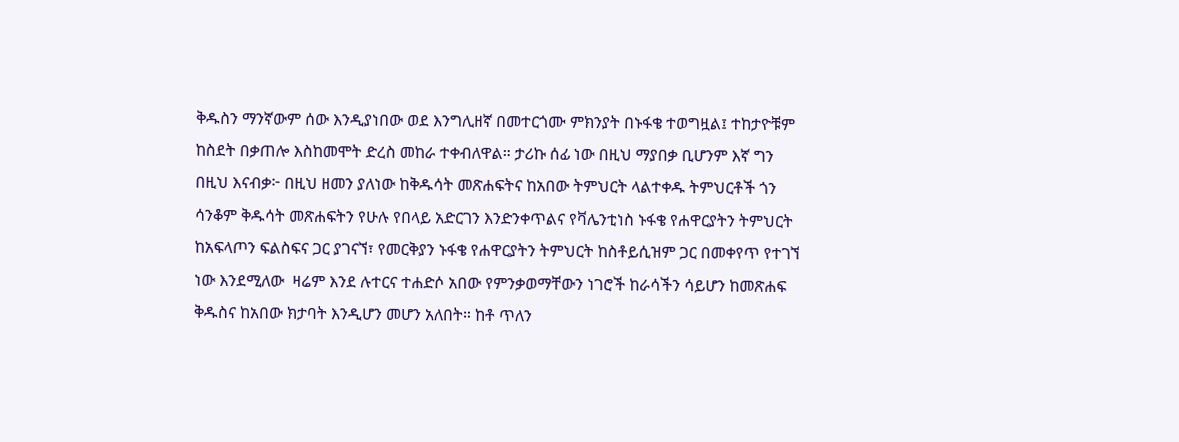ቅዱስን ማንኛውም ሰው እንዲያነበው ወደ እንግሊዘኛ በመተርጎሙ ምክንያት በኑፋቄ ተወግዟል፤ ተከታዮቹም ከስደት በቃጠሎ እስከመሞት ድረስ መከራ ተቀብለዋል። ታሪኩ ሰፊ ነው በዚህ ማያበቃ ቢሆንም እኛ ግን በዚህ እናብቃ፦ በዚህ ዘመን ያለነው ከቅዱሳት መጽሐፍትና ከአበው ትምህርት ላልተቀዱ ትምህርቶች ጎን ሳንቆም ቅዱሳት መጽሐፍትን የሁሉ የበላይ አድርገን እንድንቀጥልና የቫሌንቲነስ ኑፋቄ የሐዋርያትን ትምህርት ከአፍላጦን ፍልስፍና ጋር ያገናኘ፣ የመርቅያን ኑፋቄ የሐዋርያትን ትምህርት ከስቶይሲዝም ጋር በመቀየጥ የተገኘ ነው እንደሚለው  ዛሬም እንደ ሉተርና ተሐድሶ አበው የምንቃወማቸውን ነገሮች ከራሳችን ሳይሆን ከመጽሐፍ ቅዱስና ከአበው ክታባት እንዲሆን መሆን አለበት። ከቶ ጥለን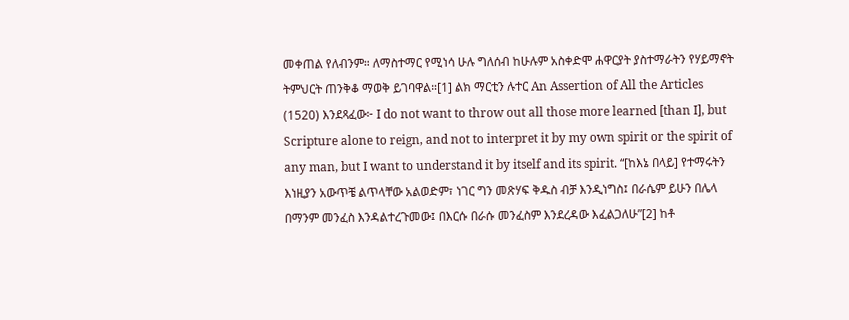መቀጠል የለብንም። ለማስተማር የሚነሳ ሁሉ ግለሰብ ከሁሉም አስቀድሞ ሐዋርያት ያስተማራትን የሃይማኖት ትምህርት ጠንቅቆ ማወቅ ይገባዋል።[1] ልክ ማርቲን ሉተር An Assertion of All the Articles (1520) እንደጻፈው፦ I do not want to throw out all those more learned [than I], but Scripture alone to reign, and not to interpret it by my own spirit or the spirit of any man, but I want to understand it by itself and its spirit. “[ከእኔ በላይ] የተማሩትን እነዚያን አውጥቼ ልጥላቸው አልወድም፣ ነገር ግን መጽሃፍ ቅዱስ ብቻ እንዲነግስ፤ በራሴም ይሁን በሌላ በማንም መንፈስ እንዳልተረጉመው፤ በእርሱ በራሱ መንፈስም እንደረዳው እፈልጋለሁ”[2] ከቶ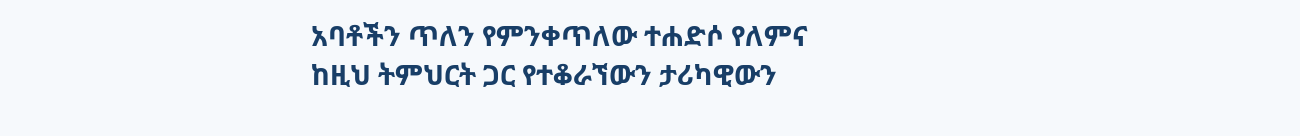አባቶችን ጥለን የምንቀጥለው ተሐድሶ የለምና ከዚህ ትምህርት ጋር የተቆራኘውን ታሪካዊውን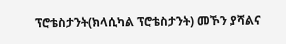ፕሮቴስታንት(ክላሲካል ፕሮቴስታንት) መኾን ያሻልና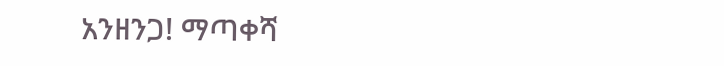አንዘንጋ! ማጣቀሻ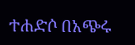ተሐድሶ በአጭሩ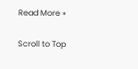Read More »

Scroll to Top